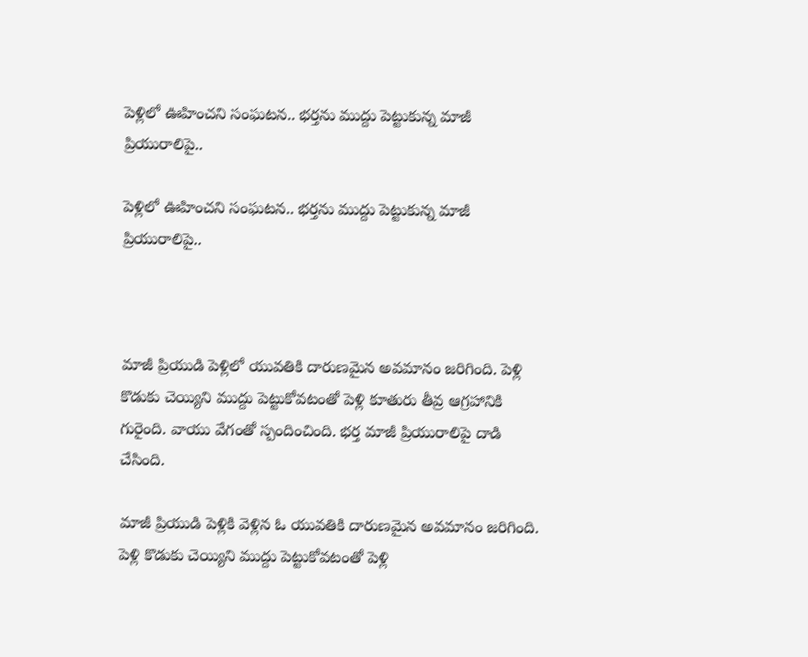పెళ్లిలో ఊహించని సంఘటన.. భర్తను ముద్దు పెట్టుకున్న మాజీ ప్రియురాలిపై..

పెళ్లిలో ఊహించని సంఘటన.. భర్తను ముద్దు పెట్టుకున్న మాజీ ప్రియురాలిపై..



మాజీ ప్రియుడి పెళ్లిలో యువతికి దారుణమైన అవమానం జరిగింది. పెళ్లి కొడుకు చెయ్యిని ముద్దు పెట్టుకోవటంతో పెళ్లి కూతురు తీవ్ర ఆగ్రహానికి గురైంది. వాయు వేగంతో స్పందించింది. భర్త మాజీ ప్రియురాలిపై దాడి చేసింది.

మాజీ ప్రియుడి పెళ్లికి వెళ్లిన ఓ యువతికి దారుణమైన అవమానం జరిగింది. పెళ్లి కొడుకు చెయ్యిని ముద్దు పెట్టుకోవటంతో పెళ్లి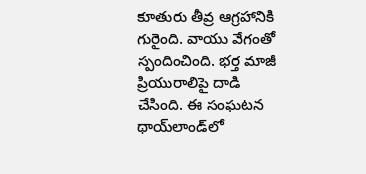కూతురు తీవ్ర ఆగ్రహానికి గురైంది. వాయు వేగంతో స్పందించింది. భర్త మాజీ ప్రియురాలిపై దాడి చేసింది. ఈ సంఘటన థాయ్‌లాండ్‌లో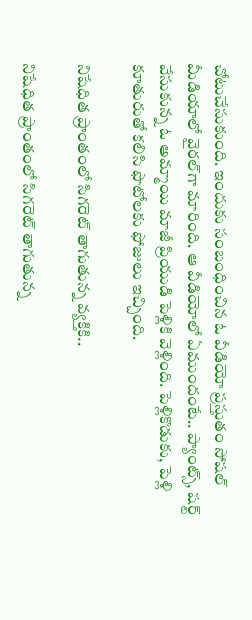చోటుచేసుకుంది. ఇందుకు సంబంధించిన ఓ వీడియో ప్రస్తుతం సోషల్ మీడియాలో వైరల్‌గా మారింది. ఆ వీడియోలో ఏముందంటే.. ప్యాంట్స్, షర్ట్ వేసుకున్న ఓ అమ్మాయి మాజీ ప్రియుడి పెళ్లికి వెళ్లింది. పెళ్లికొడుకు, పెళ్లి కూతురుతో కలిసి ఫొటోలకు ఫోజులు ఇచ్చింది.

నిషేధిత ప్రాంతంలో సిగరెట్ తాగుతున్న వ్యక్తికి..

నిషేధిత ప్రాంతంలో సిగరెట్ తాగుతున్న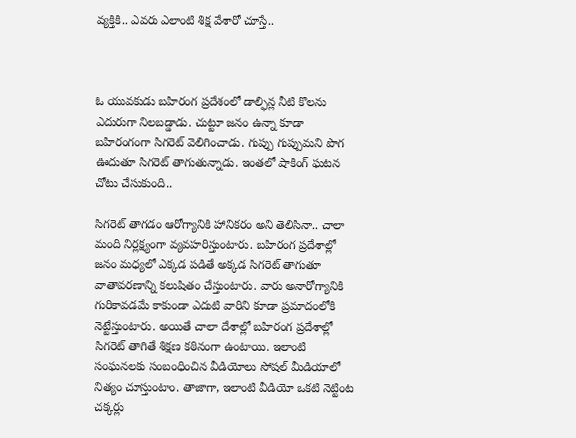వ్యక్తికి.. ఎవరు ఎలాంటి శిక్ష వేశారో చూస్తే..



ఓ యువకుడు బహిరంగ ప్రదేశంలో డాల్ఫిన్ల నీటి కొలను ఎదురుగా నిలబడ్డాడు. చుట్టూ జనం ఉన్నా కూడా బహిరంగంగా సిగరెట్ వెలిగించాడు. గుప్పు గుప్పుమని పొగ ఊదుతూ సిగరెట్ తాగుతున్నాడు. ఇంతలో షాకింగ్ ఘటన చోటు చేసుకుంది..

సిగరెట్ తాగడం ఆరోగ్యానికి హానికరం అని తెలిసినా.. చాలా మంది నిర్లక్ష్యంగా వ్యవహరిస్తుంటారు. బహిరంగ ప్రదేశాల్లో జనం మధ్యలో ఎక్కడ పడితే అక్కడ సిగరెట్ తాగుతూ వాతావరణాన్ని కలుషితం చేస్తుంటారు. వారు అనారోగ్యానికి గురికావడమే కాకుండా ఎదుటి వారిని కూడా ప్రమాదంలోకి నెట్టేస్తుంటారు. అయితే చాలా దేశాల్లో బహిరంగ ప్రదేశాల్లో సిగరెట్ తాగితే శిక్షణ కఠినంగా ఉంటాయి. ఇలాంటి సంఘనలకు సంబంధించిన వీడియోలు సోషల్ మీడియాలో నిత్యం చూస్తుంటాం. తాజాగా, ఇలాంటి వీడియో ఒకటి నెట్టింట చక్కర్లు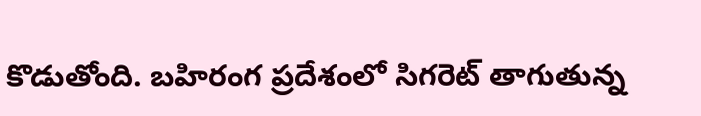కొడుతోంది. బహిరంగ ప్రదేశంలో సిగరెట్ తాగుతున్న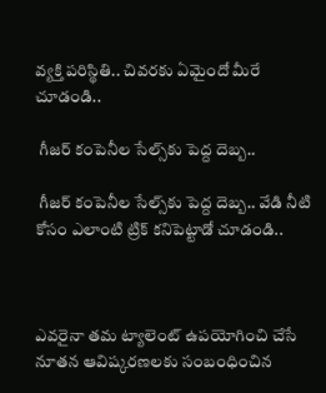వ్యక్తి పరిస్థితి.. చివరకు ఏమైందో మీరే చూడండి..

 గీజర్ కంపెనీల సేల్స్‌కు పెద్ద దెబ్బ..

 గీజర్ కంపెనీల సేల్స్‌కు పెద్ద దెబ్బ.. వేడి నీటి కోసం ఎలాంటి ట్రిక్ కనిపెట్టాడో చూడండి..



ఎవరైనా తమ ట్యాలెంట్ ఉపయోగించి చేసే నూతన ఆవిష్కరణలకు సంబంధించిన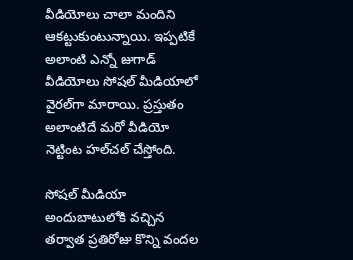వీడియోలు చాలా మందిని ఆకట్టుకుంటున్నాయి. ఇప్పటికే అలాంటి ఎన్నో జుగాడ్ వీడియోలు సోషల్ మీడియాలో వైరల్‌గా మారాయి. ప్రస్తుతం అలాంటిదే మరో వీడియో నెట్టింట హల్‌చల్ చేస్తోంది.

సోషల్ మీడియా అందుబాటులోకి వచ్చిన తర్వాత ప్రతిరోజు కొన్ని వందల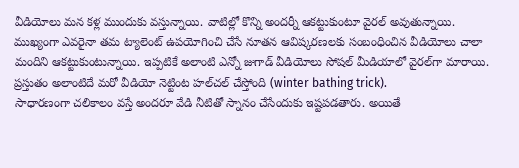వీడియోలు మన కళ్ల ముందుకు వస్తున్నాయి. వాటిల్లో కొన్ని అందర్నీ ఆకట్టుకుంటూ వైరల్ అవుతున్నాయి. ముఖ్యంగా ఎవరైనా తమ ట్యాలెంట్ ఉపయోగించి చేసే నూతన ఆవిష్కరణలకు సంబంధించిన వీడియోలు చాలా మందిని ఆకట్టుకుంటున్నాయి. ఇప్పటికే అలాంటి ఎన్నో జుగాడ్ వీడియోలు సోషల్ మీడియాలో వైరల్‌గా మారాయి. ప్రస్తుతం అలాంటిదే మరో వీడియో నెట్టింట హల్‌చల్ చేస్తోంది (winter bathing trick).
సాధారణంగా చలికాలం వస్తే అందరూ వేడి నీటితో స్నానం చేసేందుకు ఇష్టపడతారు. అయితే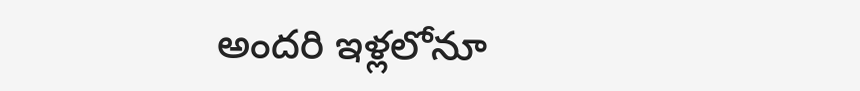అందరి ఇళ్లలోనూ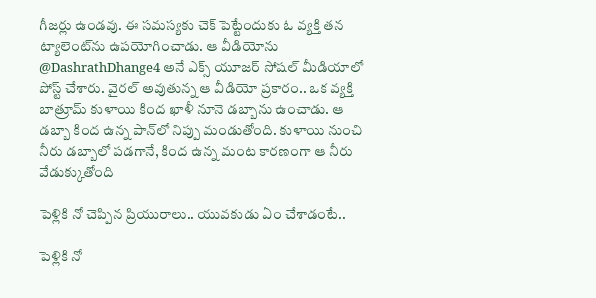గీజర్లు ఉండవు. ఈ సమస్యకు చెక్ పెట్టేందుకు ఓ వ్యక్తి తన ట్యాలెంట్‌ను ఉపయోగించాడు. ఆ వీడియోను @DashrathDhange4 అనే ఎక్స్ యూజర్ సోషల్ మీడియాలో పోస్ట్ చేశారు. వైరల్ అవుతున్న ఆ వీడియో ప్రకారం.. ఒక వ్యక్తి బాత్రూమ్ కుళాయి కింద ఖాళీ నూనె డబ్బాను ఉంచాడు. ఆ డబ్బా కింద ఉన్న పాన్‌లో నిప్పు మండుతోంది. కుళాయి నుంచి నీరు డబ్బాలో పడగానే, కింద ఉన్న మంట కారణంగా ఆ నీరు వేడుక్కుతోంది

పెళ్లికి నో చెప్పిన ప్రియురాలు.. యువకుడు ఏం చేశాడంటే..

పెళ్లికి నో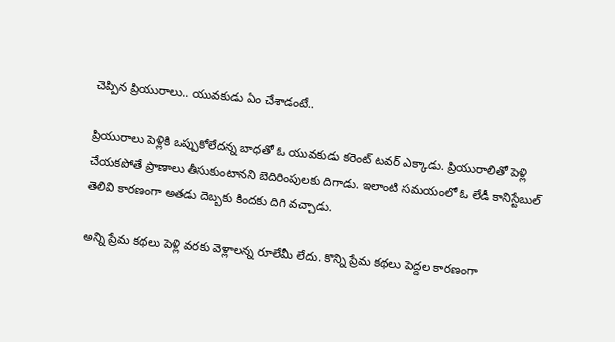చెప్పిన ప్రియురాలు.. యువకుడు ఏం చేశాడంటే..

ప్రియురాలు పెళ్లికి ఒప్పుకోలేదన్న బాధతో ఓ యువకుడు కరెంట్ టవర్ ఎక్కాడు. ప్రియురాలితో పెళ్లి చేయకపోతే ప్రాణాలు తీసుకుంటానని బెదిరింపులకు దిగాడు. ఇలాంటి సమయంలో ఓ లేడీ కానిస్టేబుల్ తెలివి కారణంగా అతడు దెబ్బకు కిందకు దిగి వచ్చాడు.

అన్ని ప్రేమ కథలు పెళ్లి వరకు వెళ్లాలన్న రూలేమీ లేదు. కొన్ని ప్రేమ కథలు పెద్దల కారణంగా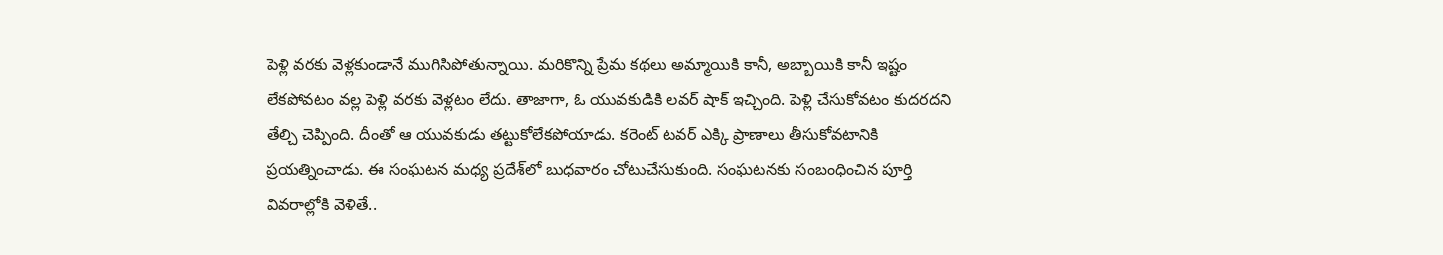పెళ్లి వరకు వెళ్లకుండానే ముగిసిపోతున్నాయి. మరికొన్ని ప్రేమ కథలు అమ్మాయికి కానీ, అబ్బాయికి కానీ ఇష్టం లేకపోవటం వల్ల పెళ్లి వరకు వెళ్లటం లేదు. తాజాగా, ఓ యువకుడికి లవర్ షాక్ ఇచ్చింది. పెళ్లి చేసుకోవటం కుదరదని తేల్చి చెప్పింది. దీంతో ఆ యువకుడు తట్టుకోలేకపోయాడు. కరెంట్ టవర్ ఎక్కి ప్రాణాలు తీసుకోవటానికి ప్రయత్నించాడు. ఈ సంఘటన మధ్య ప్రదేశ్‌లో బుధవారం చోటుచేసుకుంది. సంఘటనకు సంబంధించిన పూర్తి వివరాల్లోకి వెళితే..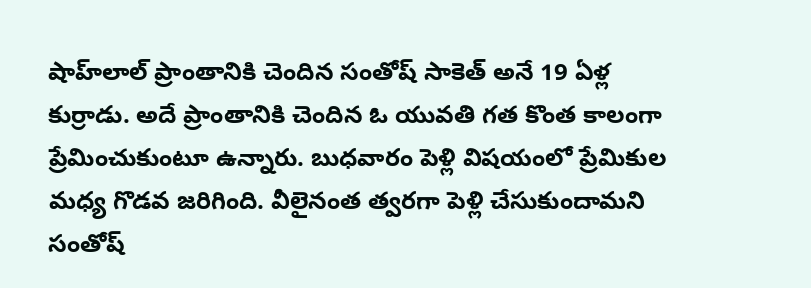షాహ్‌లాల్ ప్రాంతానికి చెందిన సంతోష్ సాకెత్ అనే 19 ఏళ్ల కుర్రాడు. అదే ప్రాంతానికి చెందిన ఓ యువతి గత కొంత కాలంగా ప్రేమించుకుంటూ ఉన్నారు. బుధవారం పెళ్లి విషయంలో ప్రేమికుల మధ్య గొడవ జరిగింది. వీలైనంత త్వరగా పెళ్లి చేసుకుందామని సంతోష్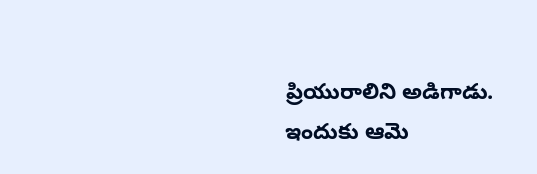ప్రియురాలిని అడిగాడు. ఇందుకు ఆమె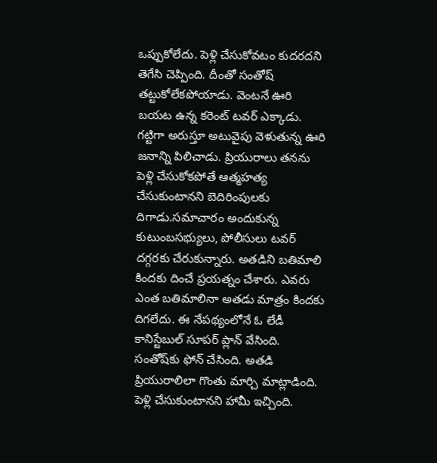ఒప్పుకోలేదు. పెళ్లి చేసుకోవటం కుదరదని తెగేసి చెప్పింది. దీంతో సంతోష్ తట్టుకోలేకపోయాడు. వెంటనే ఊరి బయట ఉన్న కరెంట్ టవర్ ఎక్కాడు. గట్టిగా అరుస్తూ అటువైపు వెళుతున్న ఊరి జనాన్ని పిలిచాడు. ప్రియురాలు తనను పెళ్లి చేసుకోకపోతే ఆత్మహత్య చేసుకుంటానని బెదిరింపులకు దిగాడు.సమాచారం అందుకున్న కుటుంబసభ్యులు, పోలీసులు టవర్ దగ్గరకు చేరుకున్నారు. అతడిని బతిమాలి కిందకు దించే ప్రయత్నం చేశారు. ఎవరు ఎంత బతిమాలినా అతడు మాత్రం కిందకు దిగలేదు. ఈ నేపథ్యంలోనే ఓ లేడీ కానిస్టేబుల్ సూపర్ ప్లాన్ వేసింది. సంతోష్‌కు ఫోన్ చేసింది. అతడి ప్రియురాలిలా గొంతు మార్చి మాట్లాడింది. పెళ్లి చేసుకుంటానని హామీ ఇచ్చింది.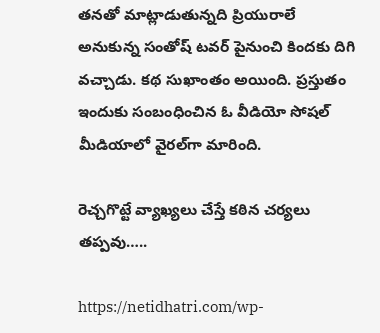తనతో మాట్లాడుతున్నది ప్రియురాలే అనుకున్న సంతోష్ టవర్ పైనుంచి కిందకు దిగి వచ్చాడు. కథ సుఖాంతం అయింది. ప్రస్తుతం ఇందుకు సంబంధించిన ఓ వీడియో సోషల్ మీడియాలో వైరల్‌గా మారింది.

రెచ్చగొట్టే వ్యాఖ్యలు చేస్తే కఠిన చర్యలు తప్పవు…..

https://netidhatri.com/wp-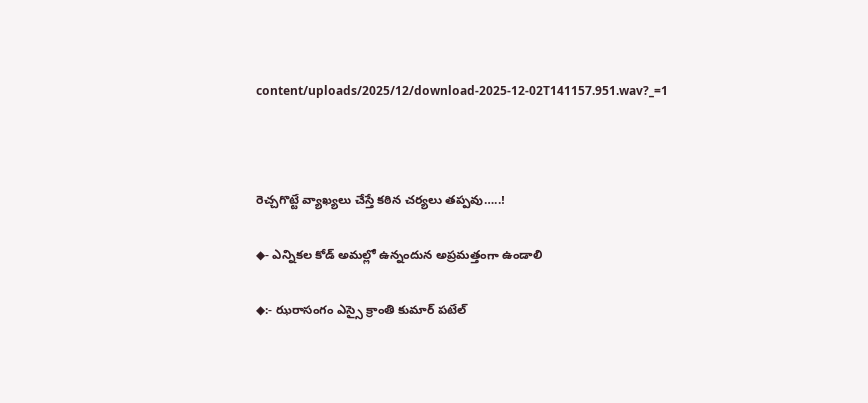content/uploads/2025/12/download-2025-12-02T141157.951.wav?_=1



రెచ్చగొట్టే వ్యాఖ్యలు చేస్తే కఠిన చర్యలు తప్పవు…..!

◆- ఎన్నికల కోడ్ అమల్లో ఉన్నందున అప్రమత్తంగా ఉండాలి

◆:- ఝరాసంగం ఎస్సై క్రాంతి కుమార్ పటేల్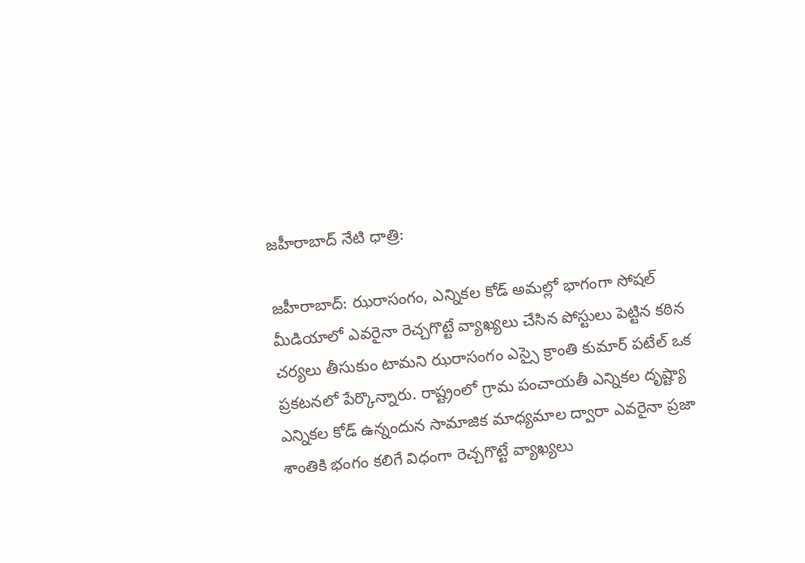జహీరాబాద్ నేటి ధాత్రి:

జహీరాబాద్: ఝరాసంగం, ఎన్నికల కోడ్ అమల్లో భాగంగా సోషల్ మీడియాలో ఎవరైనా రెచ్చగొట్టే వ్యాఖ్యలు చేసిన పోస్టులు పెట్టిన కఠిన చర్యలు తీసుకుం టామని ఝరాసంగం ఎస్సై క్రాంతి కుమార్ పటేల్ ఒక ప్రకటనలో పేర్కొన్నారు. రాష్ట్రంలో గ్రామ పంచాయతీ ఎన్నికల దృష్ట్యా ఎన్నికల కోడ్ ఉన్నందున సామాజిక మాధ్యమాల ద్వారా ఎవరైనా ప్రజా శాంతికి భంగం కలిగే విధంగా రెచ్చగొట్టే వ్యాఖ్యలు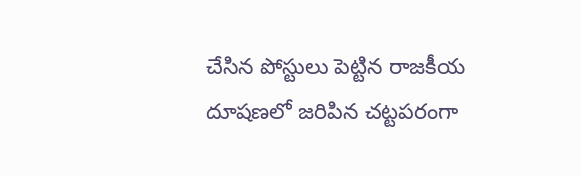చేసిన పోస్టులు పెట్టిన రాజకీయ దూషణలో జరిపిన చట్టపరంగా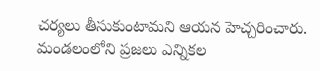చర్యలు తీసుకుంటామని ఆయన హెచ్చరించారు. మండలంలోని ప్రజలు ఎన్నికల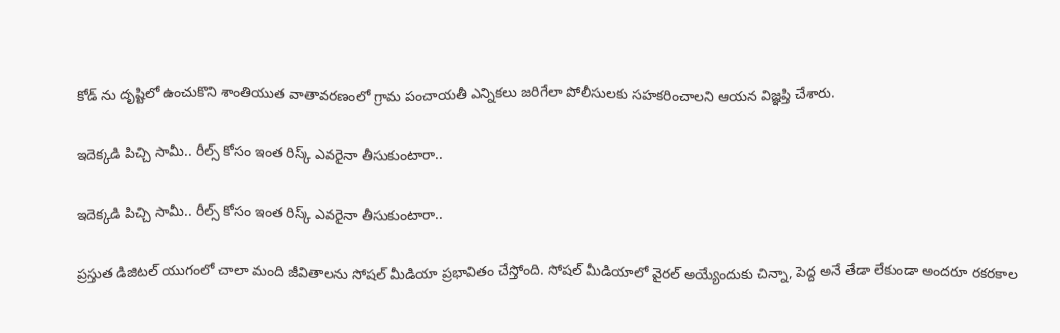కోడ్ ను దృష్టిలో ఉంచుకొని శాంతియుత వాతావరణంలో గ్రామ పంచాయతీ ఎన్నికలు జరిగేలా పోలీసులకు సహకరించాలని ఆయన విజ్ఞప్తి చేశారు.

ఇదెక్కడి పిచ్చి సామీ.. రీల్స్ కోసం ఇంత రిస్క్ ఎవరైనా తీసుకుంటారా..

ఇదెక్కడి పిచ్చి సామీ.. రీల్స్ కోసం ఇంత రిస్క్ ఎవరైనా తీసుకుంటారా..

ప్రస్తుత డిజిటల్ యుగంలో చాలా మంది జీవితాలను సోషల్ మీడియా ప్రభావితం చేస్తోంది. సోషల్ మీడియాలో వైరల్ అయ్యేందుకు చిన్నా, పెద్ద అనే తేడా లేకుండా అందరూ రకరకాల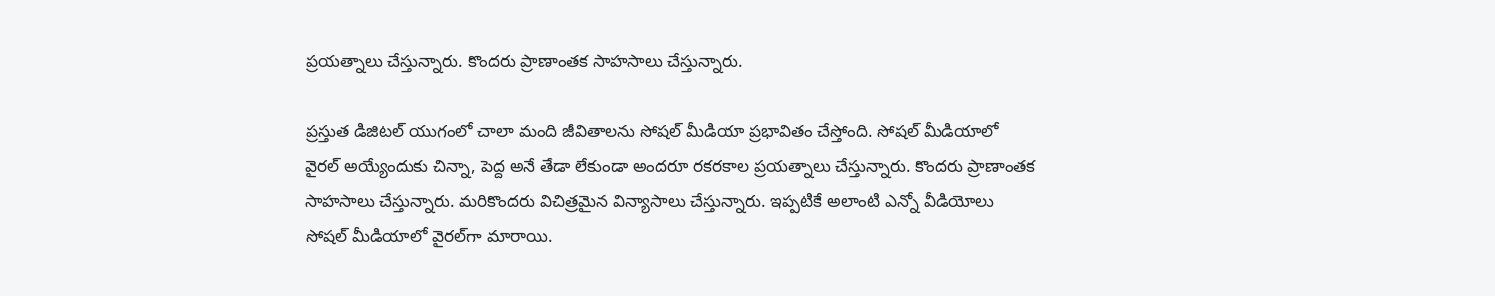ప్రయత్నాలు చేస్తున్నారు. కొందరు ప్రాణాంతక సాహసాలు చేస్తున్నారు.

ప్రస్తుత డిజిటల్ యుగంలో చాలా మంది జీవితాలను సోషల్ మీడియా ప్రభావితం చేస్తోంది. సోషల్ మీడియాలో వైరల్ అయ్యేందుకు చిన్నా, పెద్ద అనే తేడా లేకుండా అందరూ రకరకాల ప్రయత్నాలు చేస్తున్నారు. కొందరు ప్రాణాంతక సాహసాలు చేస్తున్నారు. మరికొందరు విచిత్రమైన విన్యాసాలు చేస్తున్నారు. ఇప్పటికే అలాంటి ఎన్నో వీడియోలు సోషల్ మీడియాలో వైరల్‌గా మారాయి.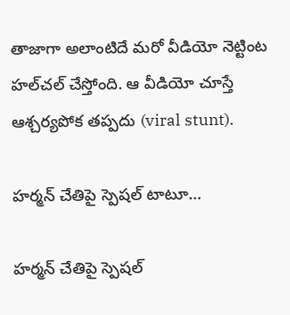తాజాగా అలాంటిదే మరో వీడియో నెట్టింట హల్‌చల్ చేస్తోంది. ఆ వీడియో చూస్తే ఆశ్చర్యపోక తప్పదు (viral stunt).

హర్మన్ చేతిపై స్పెషల్ టాటూ…

హర్మన్ చేతిపై స్పెషల్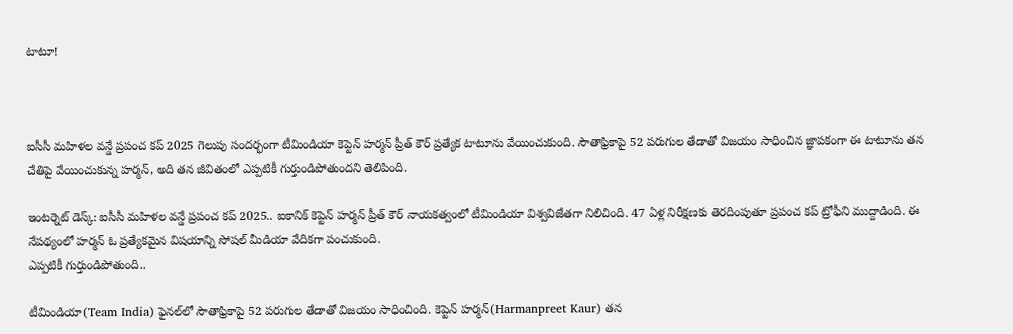టాటూ!



ఐసీసీ మహిళల వన్డే ప్రపంచ కప్ 2025 గెలుపు సందర్భంగా టీమిండియా కెప్టెన్ హర్మన్ ప్రీత్ కౌర్ ప్రత్యేక టాటూను వేయించుకుంది. సౌతాఫ్రికాపై 52 పరుగుల తేడాతో విజయం సాధించిన జ్ఞాపకంగా ఈ టాటూను తన చేతిపై వేయించుకున్న హర్మన్, అది తన జీవితంలో ఎప్పటికీ గుర్తుండిపోతుందని తెలిపింది.

ఇంటర్నెట్ డెస్క్: ఐసీసీ మహిళల వన్డే ప్రపంచ కప్ 2025.. ఐకానిక్ కెప్టెన్ హర్మన్ ప్రీత్ కౌర్ నాయకత్వంలో టీమిండియా విశ్వవిజేతగా నిలిచింది. 47 ఏళ్ల నిరీక్షణకు తెరదింపుతూ ప్రపంచ కప్ ట్రోఫీని ముద్దాడింది. ఈ నేపథ్యంలో హర్మన్ ఓ ప్రత్యేకమైన విషయాన్ని సోషల్ మీడియా వేదికగా పంచుకుంది.
ఎప్పటికీ గుర్తుండిపోతుంది..

టీమిండియా(Team India) ఫైనల్‌లో సౌతాఫ్రికాపై 52 పరుగుల తేడాతో విజయం సాధించింది. కెప్టెన్ హర్మన్(Harmanpreet Kaur) తన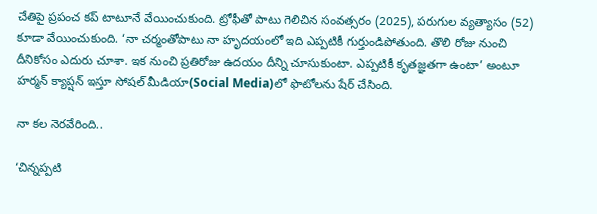చేతిపై ప్రపంచ కప్ టాటూనే వేయించుకుంది. ట్రోఫీతో పాటు గెలిచిన సంవత్సరం (2025), పరుగుల వ్యత్యాసం (52) కూడా వేయించుకుంది. ‘నా చర్మంతోపాటు నా హృదయంలో ఇది ఎప్పటికీ గుర్తుండిపోతుంది. తొలి రోజు నుంచి దీనికోసం ఎదురు చూశా. ఇక నుంచి ప్రతిరోజు ఉదయం దీన్ని చూసుకుంటా. ఎప్పటికీ కృతజ్ఞతగా ఉంటా’ అంటూ హర్మన్ క్యాప్షన్ ఇస్తూ సోషల్ మీడియా(Social Media)లో ఫొటోలను షేర్ చేసింది.

నా కల నెరవేరింది..

‘చిన్నప్పటి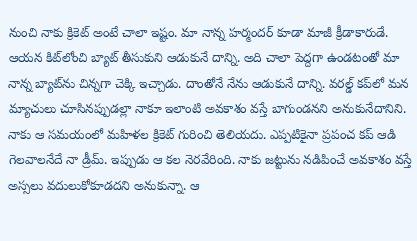నుంచి నాకు క్రికెట్ అంటే చాలా ఇష్టం. మా నాన్న హర్మందర్ కూడా మాజీ క్రీడాకారుడే. ఆయన కిట్‌లోంచి బ్యాట్ తీసుకుని ఆడుకునే దాన్ని. అది చాలా పెద్దగా ఉండటంతో మా నాన్న బ్యాట్‌ను చిన్నగా చెక్కి ఇచ్చాడు. దాంతోనే నేను ఆడుకునే దాన్ని. వరల్డ్ కప్‌లో మన మ్యాచులు చూసినప్పుడల్లా నాకూ ఇలాంటి అవకాశం వస్తే బాగుండనని అనుకునేదానిని. నాకు ఆ సమయంలో మహిళల క్రికెట్ గురించి తెలియదు. ఎప్పటికైనా ప్రపంచ కప్ ఆడి గెలవాలనేదే నా డ్రీమ్. ఇప్పుడు ఆ కల నెరవేరింది. నాకు జట్టును నడిపించే అవకాశం వస్తే అస్సలు వదులుకోకూడదని అనుకున్నా. ఆ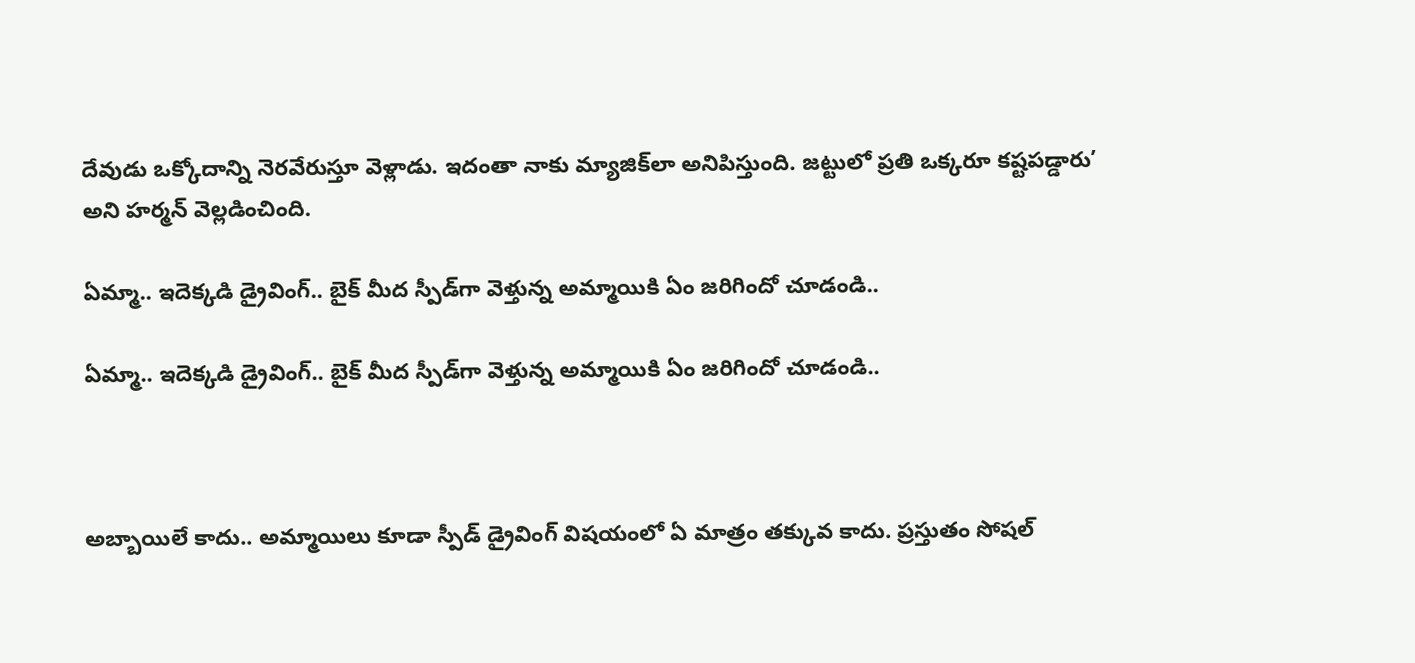దేవుడు ఒక్కోదాన్ని నెరవేరుస్తూ వెళ్లాడు. ఇదంతా నాకు మ్యాజిక్‌లా అనిపిస్తుంది. జట్టులో ప్రతి ఒక్కరూ కష్టపడ్డారు’ అని హర్మన్ వెల్లడించింది.

ఏమ్మా.. ఇదెక్కడి డ్రైవింగ్.. బైక్ మీద స్పీడ్‌గా వెళ్తున్న అమ్మాయికి ఏం జరిగిందో చూడండి..

ఏమ్మా.. ఇదెక్కడి డ్రైవింగ్.. బైక్ మీద స్పీడ్‌గా వెళ్తున్న అమ్మాయికి ఏం జరిగిందో చూడండి..



అబ్బాయిలే కాదు.. అమ్మాయిలు కూడా స్పీడ్ డ్రైవింగ్ విషయంలో ఏ మాత్రం తక్కువ కాదు. ప్రస్తుతం సోషల్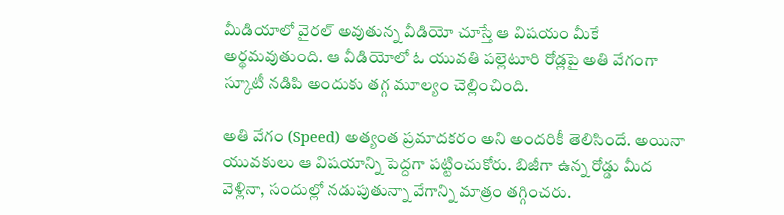మీడియాలో వైరల్ అవుతున్న వీడియో చూస్తే ఆ విషయం మీకే అర్థమవుతుంది. ఆ వీడియోలో ఓ యువతి పల్లెటూరి రోడ్లపై అతి వేగంగా స్కూటీ నడిపి అందుకు తగ్గ మూల్యం చెల్లించింది.

అతి వేగం (Speed) అత్యంత ప్రమాదకరం అని అందరికీ తెలిసిందే. అయినా యువకులు ఆ విషయాన్ని పెద్దగా పట్టించుకోరు. బిజీగా ఉన్న రోడ్డు మీద వెళ్లినా, సందుల్లో నడుపుతున్నా వేగాన్ని మాత్రం తగ్గించరు.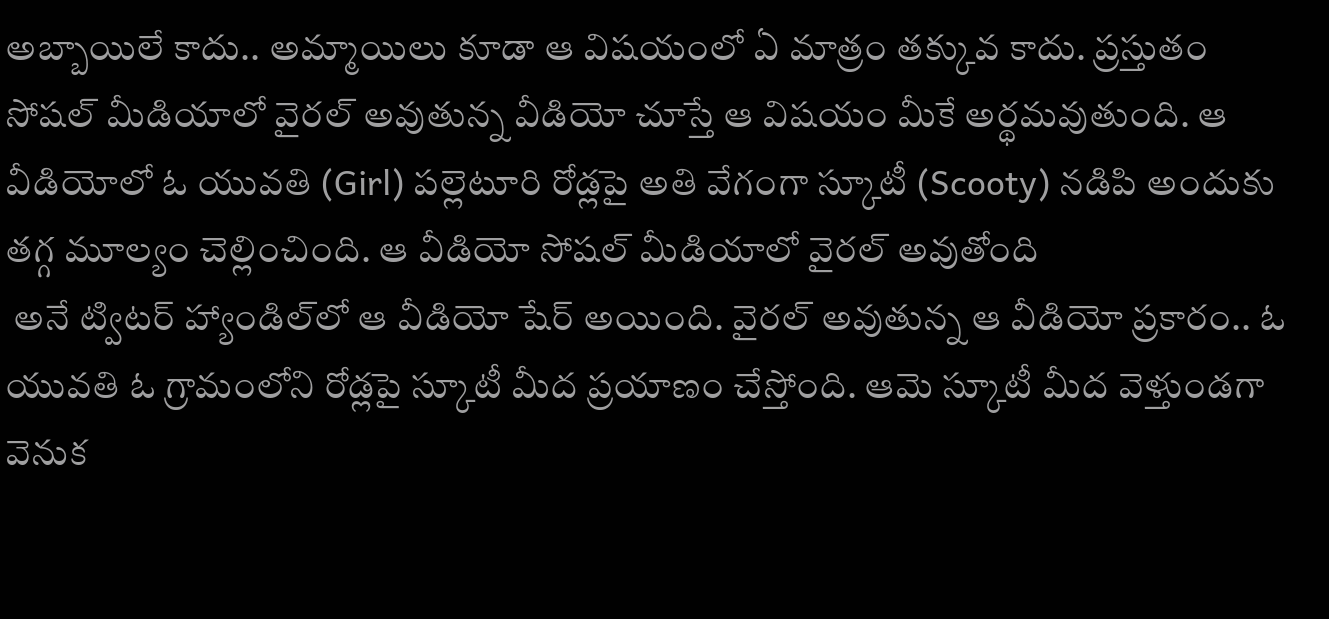అబ్బాయిలే కాదు.. అమ్మాయిలు కూడా ఆ విషయంలో ఏ మాత్రం తక్కువ కాదు. ప్రస్తుతం సోషల్ మీడియాలో వైరల్ అవుతున్న వీడియో చూస్తే ఆ విషయం మీకే అర్థమవుతుంది. ఆ వీడియోలో ఓ యువతి (Girl) పల్లెటూరి రోడ్లపై అతి వేగంగా స్కూటీ (Scooty) నడిపి అందుకు తగ్గ మూల్యం చెల్లించింది. ఆ వీడియో సోషల్ మీడియాలో వైరల్ అవుతోంది
 అనే ట్విటర్ హ్యాండిల్‌లో ఆ వీడియో షేర్ అయింది. వైరల్ అవుతున్న ఆ వీడియో ప్రకారం.. ఓ యువతి ఓ గ్రామంలోని రోడ్లపై స్కూటీ మీద ప్రయాణం చేస్తోంది. ఆమె స్కూటీ మీద వెళ్తుండగా వెనుక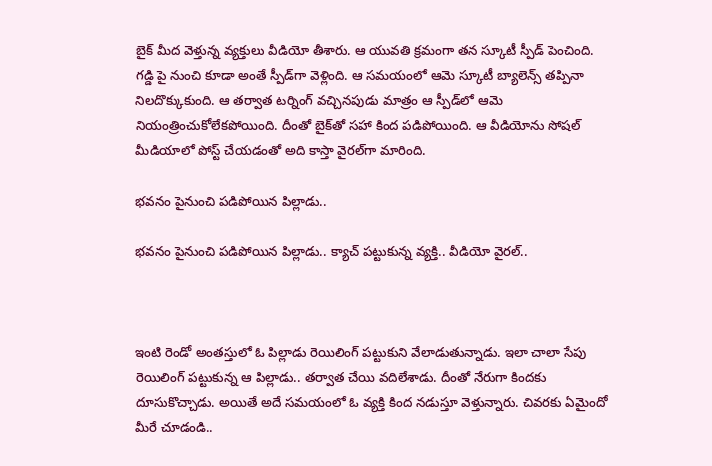బైక్ మీద వెళ్తున్న వ్యక్తులు వీడియో తీశారు. ఆ యువతి క్రమంగా తన స్కూటీ స్పీడ్ పెంచింది. గడ్డి పై నుంచి కూడా అంతే స్పీడ్‌గా వెళ్లింది. ఆ సమయంలో ఆమె స్కూటీ బ్యాలెన్స్ తప్పినా నిలదొక్కుకుంది. ఆ తర్వాత టర్నింగ్ వచ్చినపుడు మాత్రం ఆ స్పీడ్‌లో ఆమె నియంత్రించుకోలేకపోయింది. దీంతో బైక్‌తో సహా కింద పడిపోయింది. ఆ వీడియోను సోషల్ మీడియాలో పోస్ట్ చేయడంతో అది కాస్తా వైరల్‌గా మారింది.

భవనం పైనుంచి పడిపోయిన పిల్లాడు..

భవనం పైనుంచి పడిపోయిన పిల్లాడు.. క్యాచ్ పట్టుకున్న వ్యక్తి.. వీడియో వైరల్..



ఇంటి రెండో అంతస్తులో ఓ పిల్లాడు రెయిలింగ్ పట్టుకుని వేలాడుతున్నాడు. ఇలా చాలా సేపు రెయిలింగ్ పట్టుకున్న ఆ పిల్లాడు.. తర్వాత చేయి వదిలేశాడు. దీంతో నేరుగా కిందకు దూసుకొచ్చాడు. అయితే అదే సమయంలో ఓ వ్యక్తి కింద నడుస్తూ వెళ్తున్నారు. చివరకు ఏమైందో మీరే చూడండి..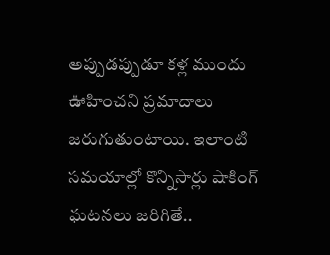అప్పుడప్పుడూ కళ్ల ముందు ఊహించని ప్రమాదాలు జరుగుతుంటాయి. ఇలాంటి సమయాల్లో కొన్నిసార్లు షాకింగ్ ఘటనలు జరిగితే..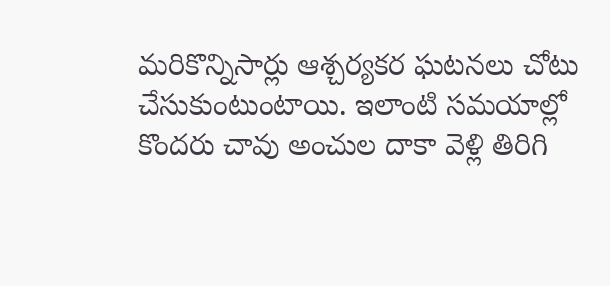మరికొన్నిసార్లు ఆశ్చర్యకర ఘటనలు చోటు చేసుకుంటుంటాయి. ఇలాంటి సమయాల్లో కొందరు చావు అంచుల దాకా వెళ్లి తిరిగి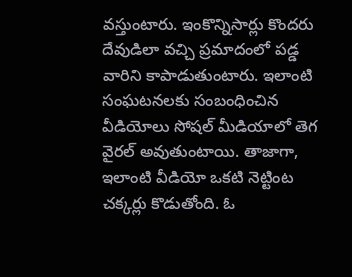వస్తుంటారు. ఇంకొన్నిసార్లు కొందరు దేవుడిలా వచ్చి ప్రమాదంలో పడ్డ వారిని కాపాడుతుంటారు. ఇలాంటి సంఘటనలకు సంబంధించిన వీడియోలు సోషల్ మీడియాలో తెగ వైరల్ అవుతుంటాయి. తాజాగా, ఇలాంటి వీడియో ఒకటి నెట్టింట చక్కర్లు కొడుతోంది. ఓ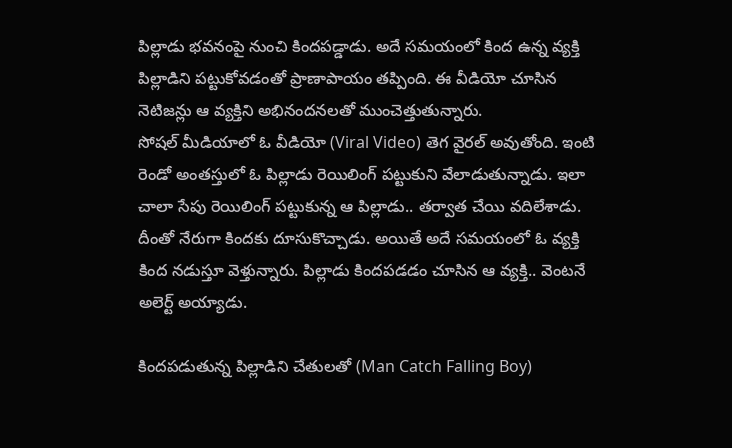పిల్లాడు భవనంపై నుంచి కిందపడ్డాడు. అదే సమయంలో కింద ఉన్న వ్యక్తి పిల్లాడిని పట్టుకోవడంతో ప్రాణాపాయం తప్పింది. ఈ వీడియో చూసిన నెటిజన్లు ఆ వ్యక్తిని అభినందనలతో ముంచెత్తుతున్నారు.
సోషల్ మీడియాలో ఓ వీడియో (Viral Video) తెగ వైరల్ అవుతోంది. ఇంటి రెండో అంతస్తులో ఓ పిల్లాడు రెయిలింగ్ పట్టుకుని వేలాడుతున్నాడు. ఇలా చాలా సేపు రెయిలింగ్ పట్టుకున్న ఆ పిల్లాడు.. తర్వాత చేయి వదిలేశాడు. దీంతో నేరుగా కిందకు దూసుకొచ్చాడు. అయితే అదే సమయంలో ఓ వ్యక్తి కింద నడుస్తూ వెళ్తున్నారు. పిల్లాడు కిందపడడం చూసిన ఆ వ్యక్తి.. వెంటనే అలెర్ట్ అయ్యాడు.

కిందపడుతున్న పిల్లాడిని చేతులతో (Man Catch Falling Boy)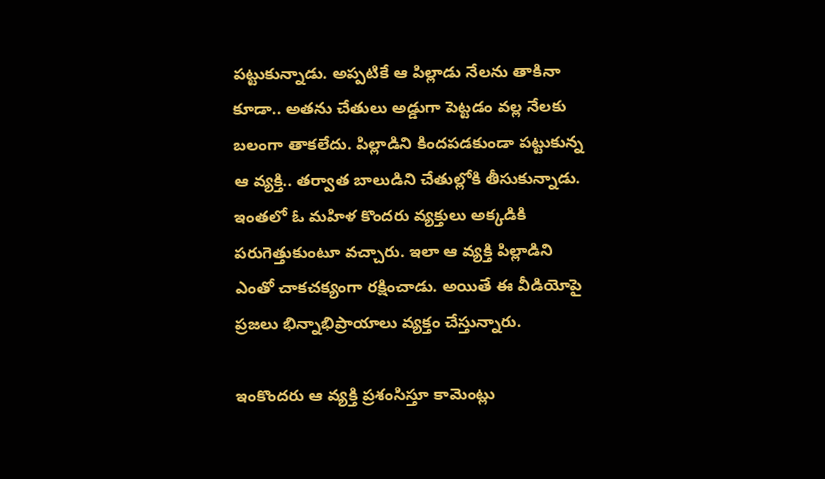పట్టుకున్నాడు. అప్పటికే ఆ పిల్లాడు నేలను తాకినా కూడా.. అతను చేతులు అడ్డుగా పెట్టడం వల్ల నేలకు బలంగా తాకలేదు. పిల్లాడిని కిందపడకుండా పట్టుకున్న ఆ వ్యక్తి.. తర్వాత బాలుడిని చేతుల్లోకి తీసుకున్నాడు. ఇంతలో ఓ మహిళ కొందరు వ్యక్తులు అక్కడికి పరుగెత్తుకుంటూ వచ్చారు. ఇలా ఆ వ్యక్తి పిల్లాడిని ఎంతో చాకచక్యంగా రక్షించాడు. అయితే ఈ వీడియోపై ప్రజలు భిన్నాభిప్రాయాలు వ్యక్తం చేస్తున్నారు.

ఇంకొందరు ఆ వ్యక్తి ప్రశంసిస్తూ కామెంట్లు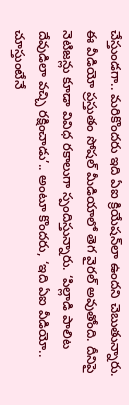చేస్తుండగా.. మరికొందరు ఇది ఏఐ క్రియేషన్‌లా ఉందని చెబుతున్నారు. ఈ వీడియో ప్రస్తుతం సోషల్ మీడియాలో తెగ వైరల్ అవుతోంది. దీనిపై నెటిజన్లు కూడా వివిధ రకాలుగా స్పందిస్తున్నారు. ‘పిల్లాడి పాలిట దేవుడిలా వచ్చి రక్షించాడు’.. అంటూ కొందరు, ‘ఇది ఏఐ వీడియో.. చూస్తుంటేనే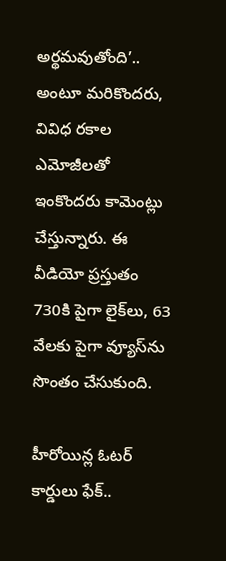అర్థమవుతోంది’.. అంటూ మరికొందరు, వివిధ రకాల ఎమోజీలతో ఇంకొందరు కామెంట్లు చేస్తున్నారు. ఈ వీడియో ప్రస్తుతం 730కి పైగా లైక్‌లు, 63 వేలకు పైగా వ్యూస్‌ను సొంతం చేసుకుంది.

హీరోయిన్ల ఓటర్ కార్డులు ఫేక్..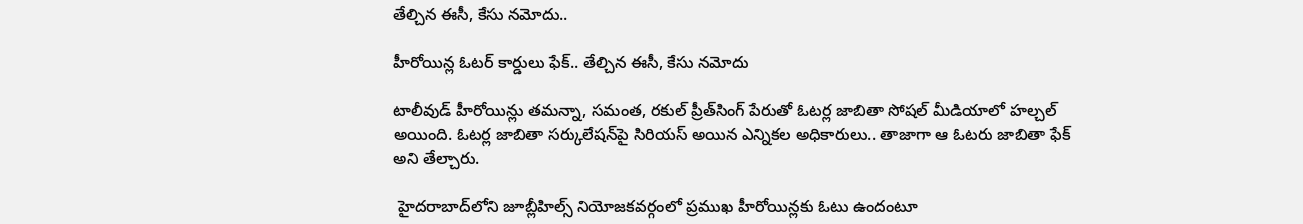తేల్చిన ఈసీ, కేసు నమోదు..

హీరోయిన్ల ఓటర్ కార్డులు ఫేక్.. తేల్చిన ఈసీ, కేసు నమోదు

టాలీవుడ్ హీరోయిన్లు తమన్నా, సమంత, రకుల్ ప్రీత్‌సింగ్ పేరుతో ఓటర్ల జాబితా సోషల్ మీడియాలో హల్చల్ అయింది. ఓటర్ల జాబితా సర్కులేషన్‌పై సిరియస్ అయిన ఎన్నికల అధికారులు.. తాజాగా ఆ ఓటరు జాబితా ఫేక్ అని తేల్చారు.

 హైదరాబాద్‌లోని జూబ్లీహిల్స్ నియోజకవర్గంలో ప్రముఖ హీరోయిన్లకు ఓటు ఉందంటూ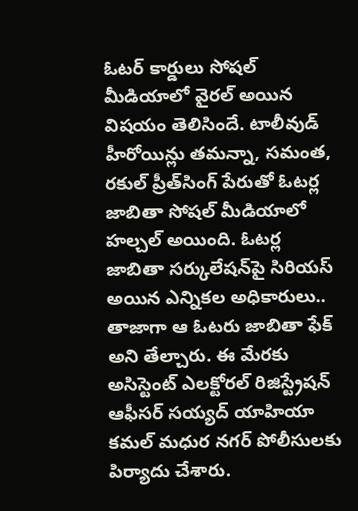ఓటర్ కార్డులు సోషల్ మీడియాలో వైరల్ అయిన విషయం తెలిసిందే. టాలీవుడ్ హీరోయిన్లు తమన్నా, సమంత, రకుల్ ప్రీత్‌సింగ్ పేరుతో ఓటర్ల జాబితా సోషల్ మీడియాలో హల్చల్ అయింది. ఓటర్ల జాబితా సర్కులేషన్‌పై సిరియస్ అయిన ఎన్నికల అధికారులు.. తాజాగా ఆ ఓటరు జాబితా ఫేక్ అని తేల్చారు. ఈ మేరకు అసిస్టెంట్ ఎలక్టోరల్ రిజిస్ట్రేషన్ ఆఫీసర్ సయ్యద్ యాహియా కమల్ మధుర నగర్ పోలీసులకు పిర్యాదు చేశారు.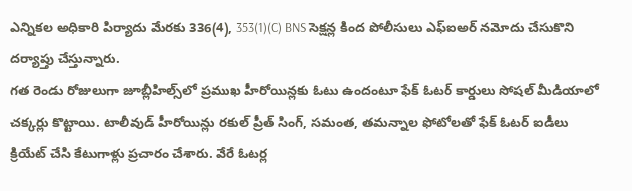ఎన్నికల అధికారి పిర్యాదు మేరకు 336(4), 353(1)(C) BNS సెక్షన్ల కింద పోలీసులు ఎఫ్ఐఅర్ నమోదు చేసుకొని దర్యాప్తు చేస్తున్నారు.
గత రెండు రోజులుగా జూబ్లీహిల్స్‌లో ప్రముఖ హీరోయిన్లకు ఓటు ఉందంటూ ఫేక్ ఓటర్ కార్డులు సోషల్ మీడియాలో చక్కర్లు కొట్టాయి. టాలీవుడ్ హీరోయిన్లు రకుల్ ప్రీత్ సింగ్, సమంత, తమన్నాల ఫోటోలతో ఫేక్ ఓటర్ ఐడీలు క్రియేట్ చేసి కేటుగాళ్లు ప్రచారం చేశారు. వేరే ఓటర్ల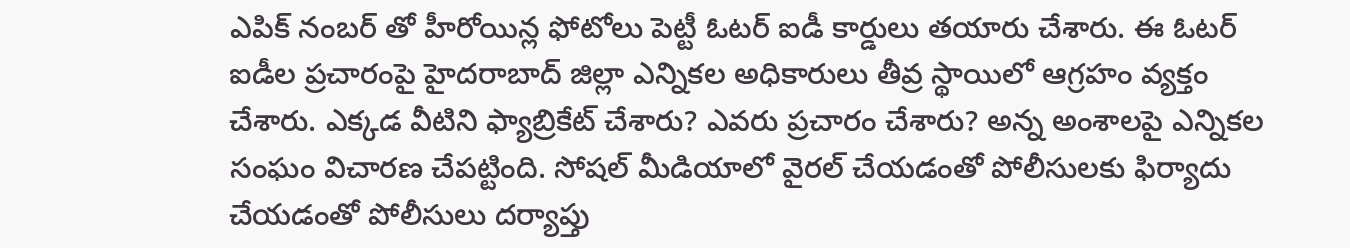ఎపిక్ నంబర్ తో హీరోయిన్ల ఫోటోలు పెట్టీ ఓటర్ ఐడీ కార్డులు తయారు చేశారు. ఈ ఓటర్ ఐడీల ప్రచారంపై హైదరాబాద్ జిల్లా ఎన్నికల అధికారులు తీవ్ర స్థాయిలో ఆగ్రహం వ్యక్తం చేశారు. ఎక్కడ వీటిని ఫ్యాబ్రికేట్ చేశారు? ఎవరు ప్రచారం చేశారు? అన్న అంశాలపై ఎన్నికల సంఘం విచారణ చేపట్టింది. సోషల్ మీడియాలో వైరల్ చేయడంతో పోలీసులకు ఫిర్యాదు చేయడంతో పోలీసులు దర్యాప్తు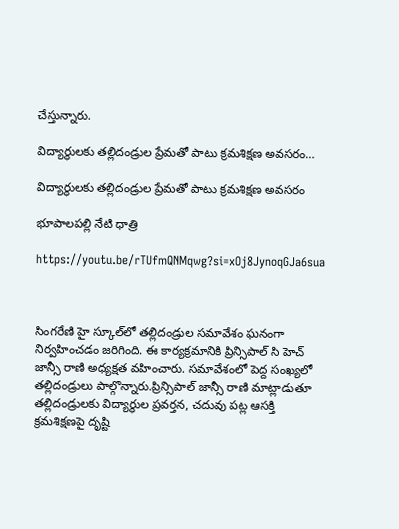చేస్తున్నారు.

విద్యార్థులకు తల్లిదండ్రుల ప్రేమతో పాటు క్రమశిక్షణ అవసరం…

విద్యార్థులకు తల్లిదండ్రుల ప్రేమతో పాటు క్రమశిక్షణ అవసరం

భూపాలపల్లి నేటి ధాత్రి

https://youtu.be/rTUfmQNMqwg?si=xOj8JynoqGJa6sua



సింగరేణి హై స్కూల్‌లో తల్లిదండ్రుల సమావేశం ఘనంగా నిర్వహించడం జరిగింది. ఈ కార్యక్రమానికి ప్రిన్సిపాల్ సి హెచ్ జాన్సీ రాణి అధ్యక్షత వహించారు. సమావేశంలో పెద్ద సంఖ్యలో తల్లిదండ్రులు పాల్గొన్నారు.ప్రిన్సిపాల్ జాన్సీ రాణి మాట్లాడుతూ తల్లిదండ్రులకు విద్యార్థుల ప్రవర్తన, చదువు పట్ల ఆసక్తి క్రమశిక్షణపై దృష్టి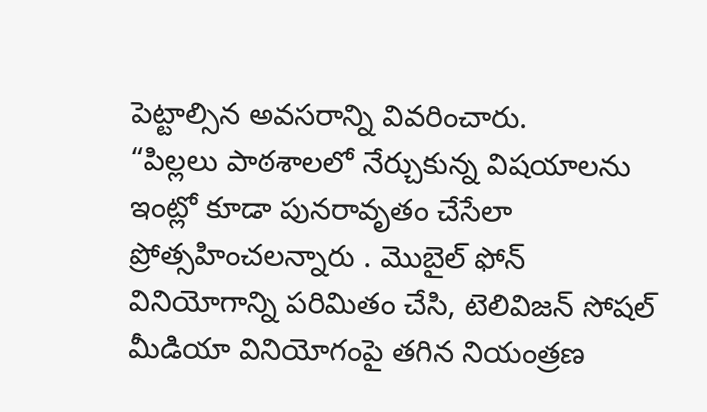పెట్టాల్సిన అవసరాన్ని వివరించారు.
“పిల్లలు పాఠశాలలో నేర్చుకున్న విషయాలను ఇంట్లో కూడా పునరావృతం చేసేలా ప్రోత్సహించలన్నారు . మొబైల్ ఫోన్ వినియోగాన్ని పరిమితం చేసి, టెలివిజన్ సోషల్ మీడియా వినియోగంపై తగిన నియంత్రణ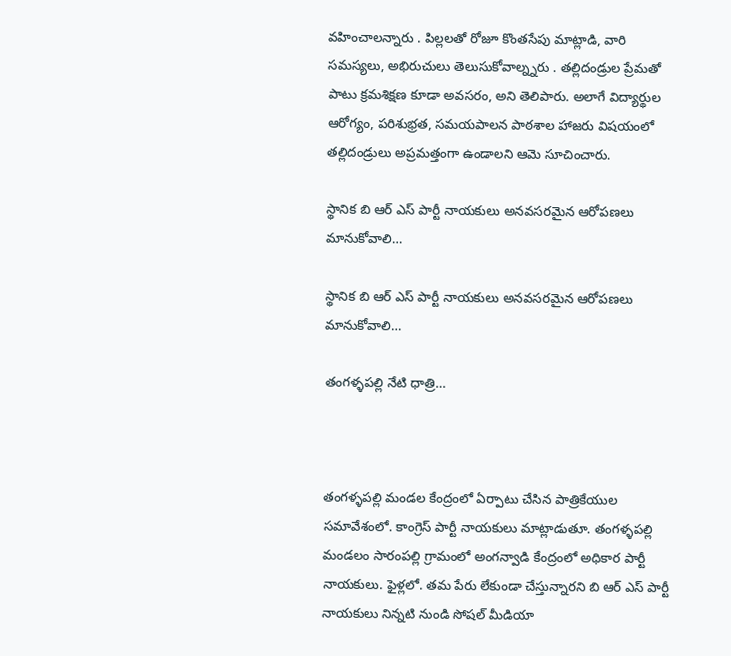వహించాలన్నారు . పిల్లలతో రోజూ కొంతసేపు మాట్లాడి, వారి సమస్యలు, అభిరుచులు తెలుసుకోవాల్న్నరు . తల్లిదండ్రుల ప్రేమతో పాటు క్రమశిక్షణ కూడా అవసరం, అని తెలిపారు. అలాగే విద్యార్థుల ఆరోగ్యం, పరిశుభ్రత, సమయపాలన పాఠశాల హాజరు విషయంలో తల్లిదండ్రులు అప్రమత్తంగా ఉండాలని ఆమె సూచించారు.

స్థానిక బి ఆర్ ఎస్ పార్టీ నాయకులు అనవసరమైన ఆరోపణలు మానుకోవాలి…

స్థానిక బి ఆర్ ఎస్ పార్టీ నాయకులు అనవసరమైన ఆరోపణలు మానుకోవాలి…

తంగళ్ళపల్లి నేటి ధాత్రి…



తంగళ్ళపల్లి మండల కేంద్రంలో ఏర్పాటు చేసిన పాత్రికేయుల సమావేశంలో. కాంగ్రెస్ పార్టీ నాయకులు మాట్లాడుతూ. తంగళ్ళపల్లి మండలం సారంపల్లి గ్రామంలో అంగన్వాడి కేంద్రంలో అధికార పార్టీ నాయకులు. ఫైళ్లలో. తమ పేరు లేకుండా చేస్తున్నారని బి ఆర్ ఎస్ పార్టీ నాయకులు నిన్నటి నుండి సోషల్ మీడియా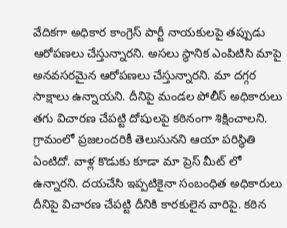వేదికగా అధికార కాంగ్రెస్ పార్టీ నాయకులపై తప్పుడు ఆరోపణలు చేస్తున్నారని. అసలు స్థానిక ఎంపిటిసి మాపై అనవసరమైన ఆరోపణలు చేస్తున్నారని. మా దగ్గర సాక్షాలు ఉన్నాయని. దీనిపై మండల పోలీస్ అధికారులు తగు విచారణ చేపట్టి దోషులపై కఠినంగా శిక్షించాలని. గ్రామంలో ప్రజలందరికీ తెలుసునని ఆయా పరిస్థితి ఏంటిదో. వాళ్ల కొడుకు కూడా మా ప్రెస్ మీట్ లో ఉన్నారని. దయచేసి ఇప్పటికైనా సంబంధిత అధికారులు దీనిపై విచారణ చేపట్టి దీనికి కారకులైన వారిపై. కఠిన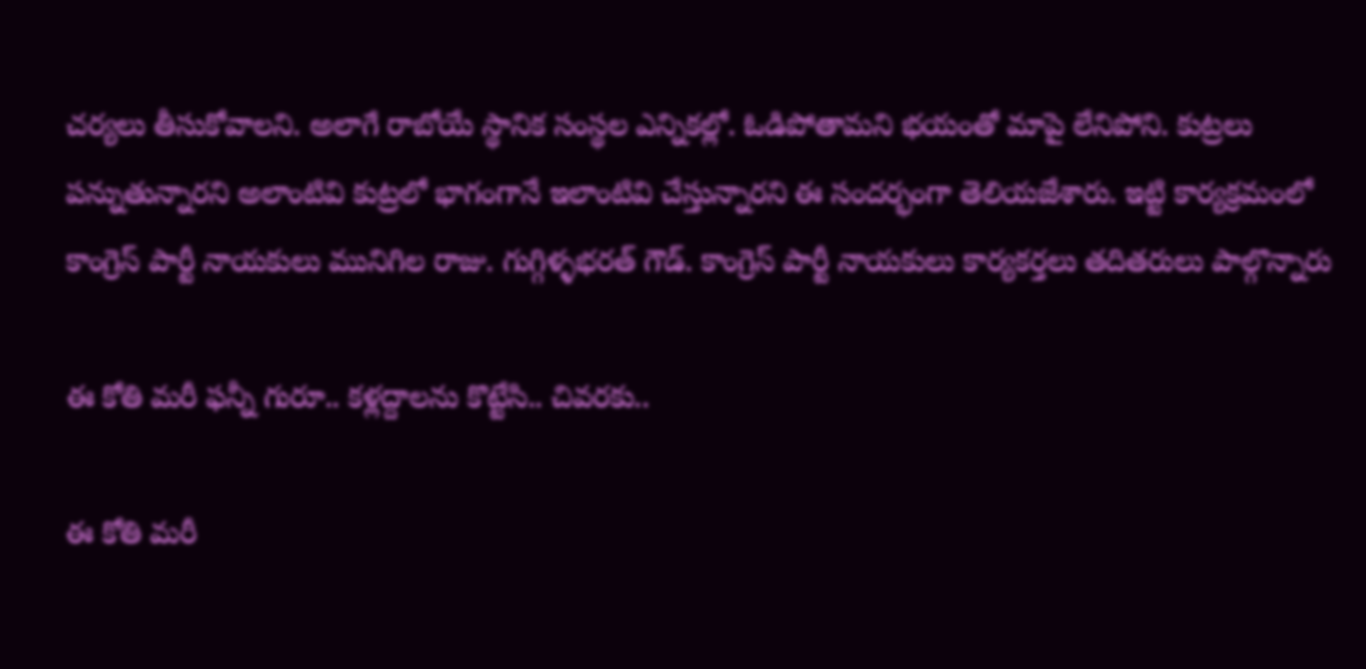చర్యలు తీసుకోవాలని. అలాగే రాబోయే స్థానిక సంస్థల ఎన్నికల్లో. ఓడిపోతామని భయంతో మాపై లేనిపోని. కుట్రలు పన్నుతున్నారని అలాంటివి కుట్రలో భాగంగానే ఇలాంటివి చేస్తున్నారని ఈ సందర్భంగా తెలియజేశారు. ఇట్టి కార్యక్రమంలో కాంగ్రెస్ పార్టీ నాయకులు మునిగిల రాజు. గుగ్గిళ్ళభరత్ గౌడ్. కాంగ్రెస్ పార్టీ నాయకులు కార్యకర్తలు తదితరులు పాల్గొన్నారు

ఈ కోతి మరీ ఫన్నీ గురూ.. కళ్లద్దాలను కొట్టేసి.. చివరకు..

ఈ కోతి మరీ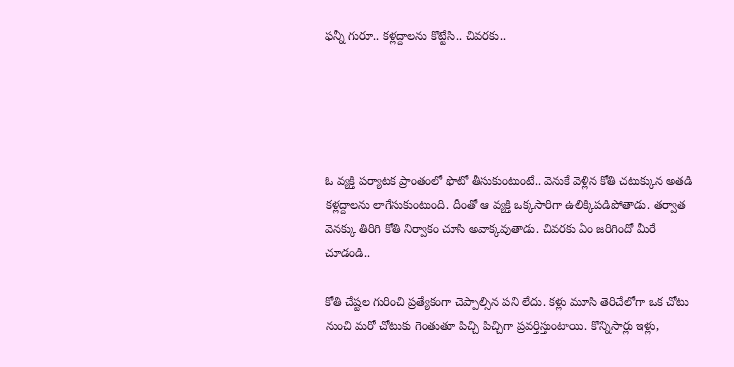ఫన్నీ గురూ.. కళ్లద్దాలను కొట్టేసి.. చివరకు..





ఓ వ్యక్తి పర్యాటక ప్రాంతంలో ఫొటో తీసుకుంటుంటే.. వెనుకే వెళ్లిన కోతి చటుక్కున అతడి కళ్లద్దాలను లాగేసుకుంటుంది. దీంతో ఆ వ్యక్తి ఒక్కసారిగా ఉలిక్కిపడిపోతాడు. తర్వాత వెనక్కు తిరిగి కోతి నిర్వాకం చూసి అవాక్కవుతాడు. చివరకు ఏం జరిగిందో మీరే చూడండి..

కోతి చేష్టల గురించి ప్రత్యేకంగా చెప్పాల్సిన పని లేదు. కళ్లు మూసి తెరిచేలోగా ఒక చోటు నుంచి మరో చోటుకు గెంతుతూ పిచ్చి పిచ్చిగా ప్రవర్తిస్తుంటాయి. కొన్నిసార్లు ఇళ్లు,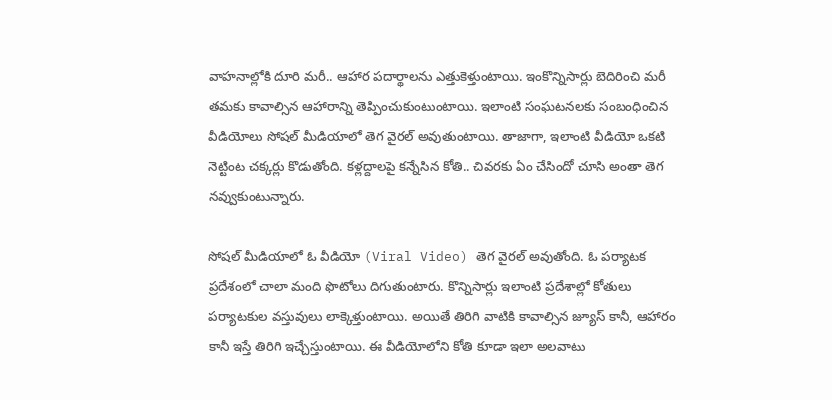వాహనాల్లోకి దూరి మరీ.. ఆహార పదార్థాలను ఎత్తుకెళ్తుంటాయి. ఇంకొన్నిసార్లు బెదిరించి మరీ తమకు కావాల్సిన ఆహారాన్ని తెప్పించుకుంటుంటాయి. ఇలాంటి సంఘటనలకు సంబంధించిన వీడియోలు సోషల్ మీడియాలో తెగ వైరల్ అవుతుంటాయి. తాజాగా, ఇలాంటి వీడియో ఒకటి నెట్టింట చక్కర్లు కొడుతోంది. కళ్లద్దాలపై కన్నేసిన కోతి.. చివరకు ఏం చేసిందో చూసి అంతా తెగ నవ్వుకుంటున్నారు.

సోషల్ మీడియాలో ఓ వీడియో (Viral Video) తెగ వైరల్ అవుతోంది. ఓ పర్యాటక ప్రదేశంలో చాలా మంది ఫొటోలు దిగుతుంటారు. కొన్నిసార్లు ఇలాంటి ప్రదేశాల్లో కోతులు పర్యాటకుల వస్తువులు లాక్కెళ్తుంటాయి. అయితే తిరిగి వాటికి కావాల్సిన జ్యూస్ కానీ, ఆహారం కానీ ఇస్తే తిరిగి ఇచ్చేస్తుంటాయి. ఈ వీడియోలోని కోతి కూడా ఇలా అలవాటు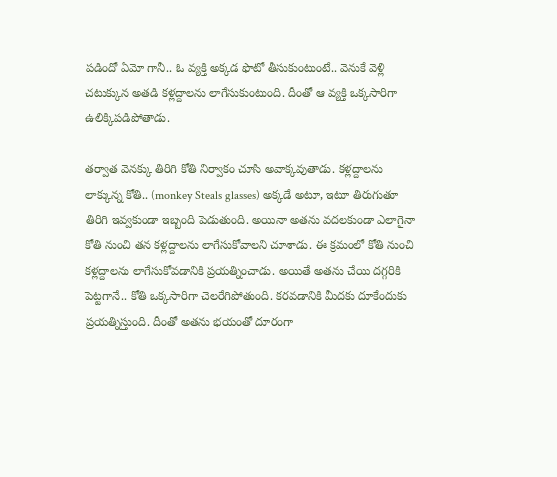పడిందో ఏమో గానీ.. ఓ వ్యక్తి అక్కడ ఫొటో తీసుకుంటుంటే.. వెనుకే వెళ్లి చటుక్కున అతడి కళ్లద్దాలను లాగేసుకుంటుంది. దీంతో ఆ వ్యక్తి ఒక్కసారిగా ఉలిక్కిపడిపోతాడు.

తర్వాత వెనక్కు తిరిగి కోతి నిర్వాకం చూసి అవాక్కవుతాడు. కళ్లద్దాలను లాక్కున్న కోతి.. (monkey Steals glasses) అక్కడే అటూ, ఇటూ తిరుగుతూ తిరిగి ఇవ్వకుండా ఇబ్బంది పెడుతుంది. అయినా అతను వదలకుండా ఎలాగైనా కోతి నుంచి తన కళ్లద్దాలను లాగేసుకోవాలని చూశాడు. ఈ క్రమంలో కోతి నుంచి కళ్లద్దాలను లాగేసుకోవడానికి ప్రయత్నించాడు. అయితే అతను చేయి దగ్గరికి పెట్టగానే.. కోతి ఒక్కసారిగా చెలరేగిపోతుంది. కరవడానికి మీదకు దూకేందుకు ప్రయత్నిస్తుంది. దీంతో అతను భయంతో దూరంగా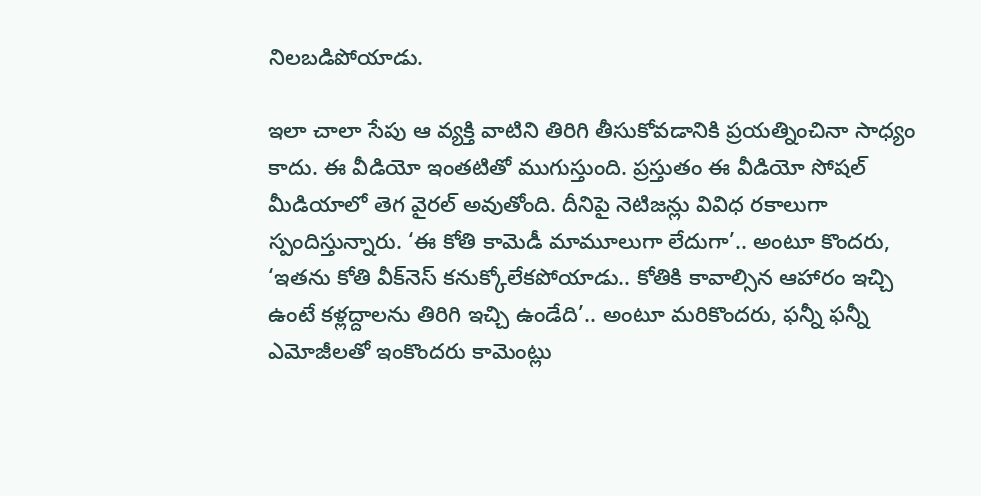నిలబడిపోయాడు.

ఇలా చాలా సేపు ఆ వ్యక్తి వాటిని తిరిగి తీసుకోవడానికి ప్రయత్నించినా సాధ్యం కాదు. ఈ వీడియో ఇంతటితో ముగుస్తుంది. ప్రస్తుతం ఈ వీడియో సోషల్ మీడియాలో తెగ వైరల్ అవుతోంది. దీనిపై నెటిజన్లు వివిధ రకాలుగా స్పందిస్తున్నారు. ‘ఈ కోతి కామెడీ మామూలుగా లేదుగా’.. అంటూ కొందరు, ‘ఇతను కోతి వీక్‌నెస్ కనుక్కోలేకపోయాడు.. కోతికి కావాల్సిన ఆహారం ఇచ్చి ఉంటే కళ్లద్దాలను తిరిగి ఇచ్చి ఉండేది’.. అంటూ మరికొందరు, ఫన్నీ ఫన్నీ ఎమోజీలతో ఇంకొందరు కామెంట్లు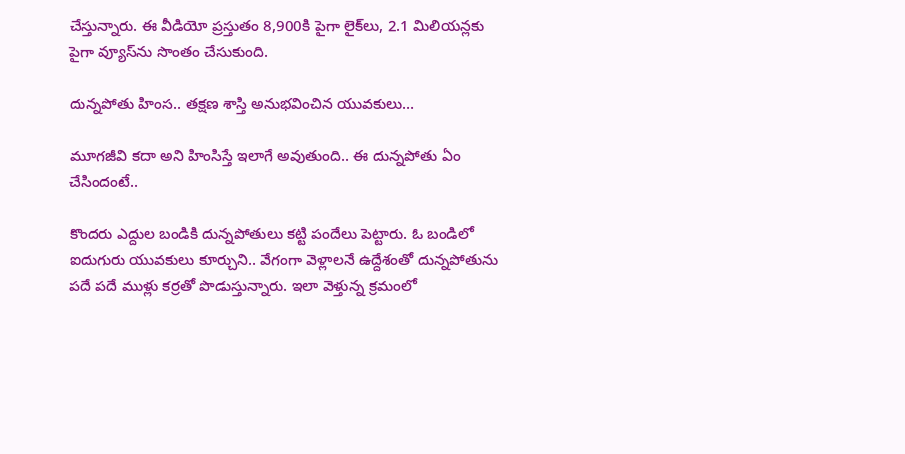చేస్తున్నారు. ఈ వీడియో ప్రస్తుతం 8,900కి పైగా లైక్‌లు, 2.1 మిలియన్లకు పైగా వ్యూస్‌ను సొంతం చేసుకుంది.

దున్నపోతు హింస.. తక్షణ శాస్తి అనుభవించిన యువకులు…

మూగజీవి కదా అని హింసిస్తే ఇలాగే అవుతుంది.. ఈ దున్నపోతు ఏం చేసిందంటే..

కొందరు ఎద్దుల బండికి దున్నపోతులు కట్టి పందేలు పెట్టారు. ఓ బండిలో ఐదుగురు యువకులు కూర్చుని.. వేగంగా వెళ్లాలనే ఉద్దేశంతో దున్నపోతును పదే పదే ముళ్లు కర్రతో పొడుస్తున్నారు. ఇలా వెళ్తున్న క్రమంలో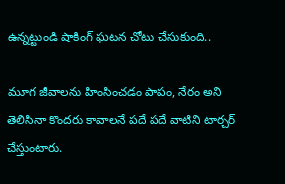ఉన్నట్టుండి షాకింగ్ ఘటన చోటు చేసుకుంది..

మూగ జీవాలను హింసించడం పాపం, నేరం అని తెలిసినా కొందరు కావాలనే పదే పదే వాటిని టార్చర్ చేస్తుంటారు.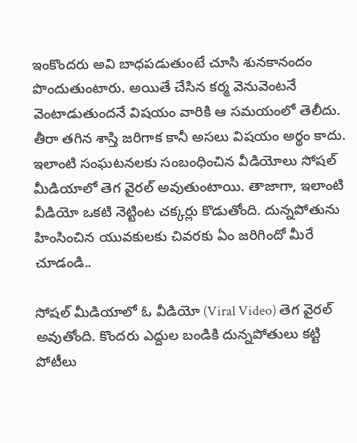ఇంకొందరు అవి బాధపడుతుంటే చూసి శునకానందం పొందుతుంటారు. అయితే చేసిన కర్మ వెనువెంటనే వెంటాడుతుందనే విషయం వారికి ఆ సమయంలో తెలీదు. తీరా తగిన శాస్తి జరిగాక కానీ అసలు విషయం అర్థం కాదు. ఇలాంటి సంఘటనలకు సంబంధించిన వీడియోలు సోషల్ మీడియాలో తెగ వైరల్ అవుతుంటాయి. తాజాగా, ఇలాంటి వీడియో ఒకటి నెట్టింట చక్కర్లు కొడుతోంది. దున్నపోతును హింసించిన యువకులకు చివరకు ఏం జరిగిందో మీరే చూడండి..

సోషల్ మీడియాలో ఓ వీడియో (Viral Video) తెగ వైరల్ అవుతోంది. కొందరు ఎద్దుల బండికి దున్నపోతులు కట్టి పోటీలు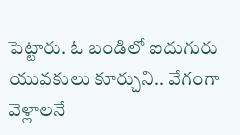పెట్టారు. ఓ బండిలో ఐదుగురు యువకులు కూర్చుని.. వేగంగా వెళ్లాలనే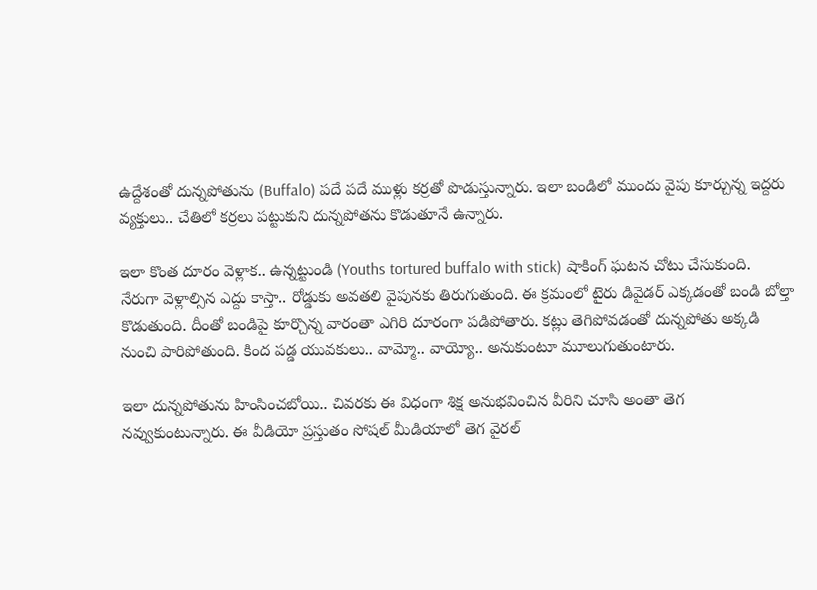ఉద్దేశంతో దున్నపోతును (Buffalo) పదే పదే ముళ్లు కర్రతో పొడుస్తున్నారు. ఇలా బండిలో ముందు వైపు కూర్చున్న ఇద్దరు వ్యక్తులు.. చేతిలో కర్రలు పట్టుకుని దున్నపోతను కొడుతూనే ఉన్నారు.

ఇలా కొంత దూరం వెళ్లాక.. ఉన్నట్టుండి (Youths tortured buffalo with stick) షాకింగ్ ఘటన చోటు చేసుకుంది. నేరుగా వెళ్లాల్సిన ఎద్దు కాస్తా.. రోడ్డుకు అవతలి వైపునకు తిరుగుతుంది. ఈ క్రమంలో టైరు డివైడర్ ఎక్కడంతో బండి బోల్తా కొడుతుంది. దీంతో బండిపై కూర్చొన్న వారంతా ఎగిరి దూరంగా పడిపోతారు. కట్లు తెగిపోవడంతో దున్నపోతు అక్కడి నుంచి పారిపోతుంది. కింద పడ్డ యువకులు.. వామ్మో.. వాయ్యో.. అనుకుంటూ మూలుగుతుంటారు.

ఇలా దున్నపోతును హింసించబోయి.. చివరకు ఈ విధంగా శిక్ష అనుభవించిన వీరిని చూసి అంతా తెగ నవ్వుకుంటున్నారు. ఈ వీడియో ప్రస్తుతం సోషల్ మీడియాలో తెగ వైరల్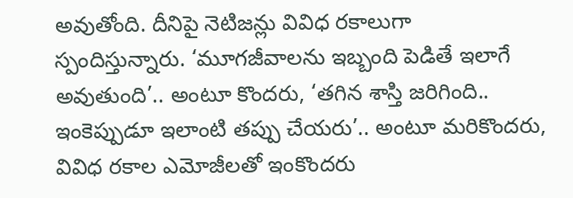అవుతోంది. దీనిపై నెటిజన్లు వివిధ రకాలుగా స్పందిస్తున్నారు. ‘మూగజీవాలను ఇబ్బంది పెడితే ఇలాగే అవుతుంది’.. అంటూ కొందరు, ‘తగిన శాస్తి జరిగింది.. ఇంకెప్పుడూ ఇలాంటి తప్పు చేయరు’.. అంటూ మరికొందరు, వివిధ రకాల ఎమోజీలతో ఇంకొందరు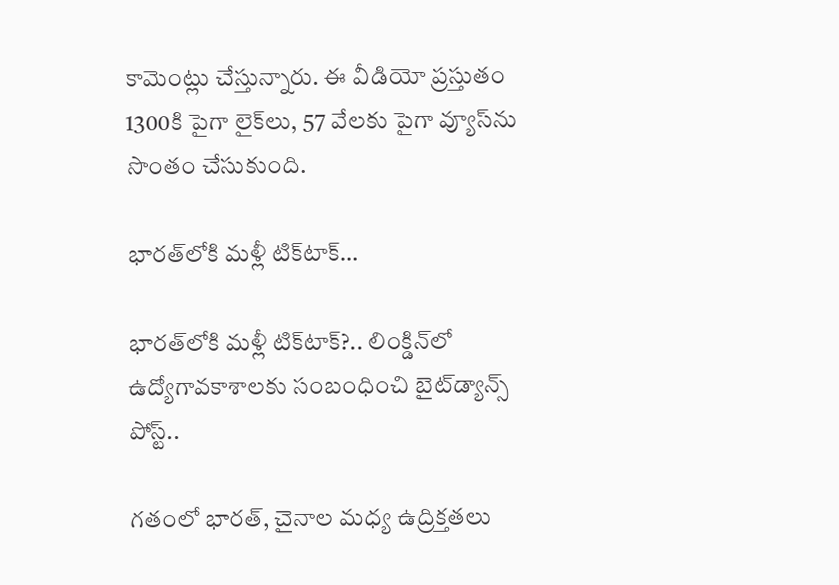కామెంట్లు చేస్తున్నారు. ఈ వీడియో ప్రస్తుతం 1300కి పైగా లైక్‌లు, 57 వేలకు పైగా వ్యూస్‌ను సొంతం చేసుకుంది.

భారత్‌లోకి మళ్లీ టిక్‌టాక్…

భారత్‌లోకి మళ్లీ టిక్‌టాక్?.. లింక్డిన్‌లో ఉద్యోగావకాశాలకు సంబంధించి బైట్‌డ్యాన్స్ పోస్ట్..

గతంలో భారత్, చైనాల మధ్య ఉద్రిక్తతలు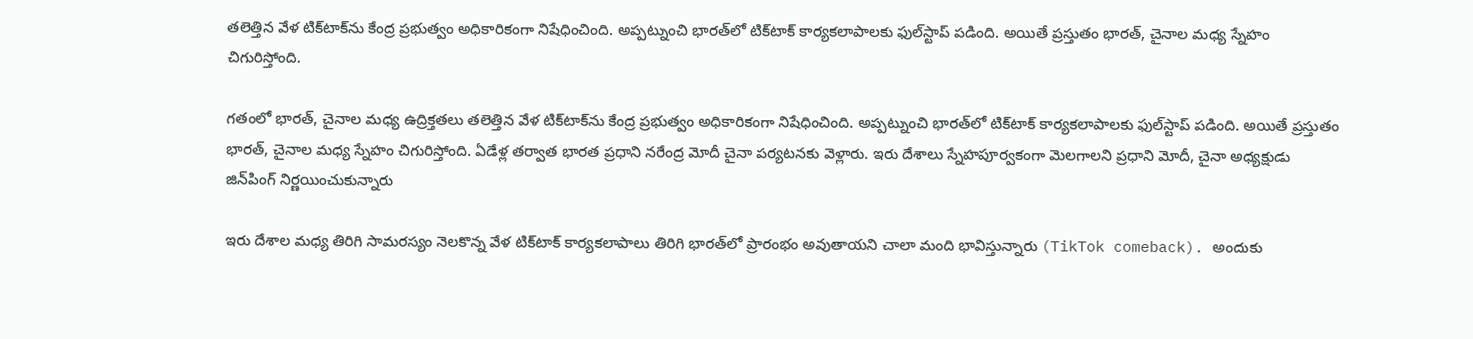తలెత్తిన వేళ టిక్‌టాక్‌ను కేంద్ర ప్రభుత్వం అధికారికంగా నిషేధించింది. అప్పట్నుంచి భారత్‌లో టిక్‌టాక్ కార్యకలాపాలకు ఫుల్‌స్టాప్ పడింది. అయితే ప్రస్తుతం భారత్, చైనాల మధ్య స్నేహం చిగురిస్తోంది.

గతంలో భారత్, చైనాల మధ్య ఉద్రిక్తతలు తలెత్తిన వేళ టిక్‌టాక్‌ను కేంద్ర ప్రభుత్వం అధికారికంగా నిషేధించింది. అప్పట్నుంచి భారత్‌లో టిక్‌టాక్ కార్యకలాపాలకు ఫుల్‌స్టాప్ పడింది. అయితే ప్రస్తుతం భారత్, చైనాల మధ్య స్నేహం చిగురిస్తోంది. ఏడేళ్ల తర్వాత భారత ప్రధాని నరేంద్ర మోదీ చైనా పర్యటనకు వెళ్లారు. ఇరు దేశాలు స్నేహపూర్వకంగా మెలగాలని ప్రధాని మోదీ, చైనా అధ్యక్షుడు జిన్‌పింగ్ నిర్ణయించుకున్నారు

ఇరు దేశాల మధ్య తిరిగి సామరస్యం నెలకొన్న వేళ టిక్‌టాక్ కార్యకలాపాలు తిరిగి భారత్‌లో ప్రారంభం అవుతాయని చాలా మంది భావిస్తున్నారు (TikTok comeback). అందుకు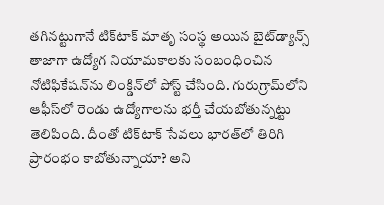తగినట్టుగానే టిక్‌టాక్ మాతృ సంస్థ అయిన బైట్‌డ్యాన్స్ తాజాగా ఉద్యోగ నియామకాలకు సంబంధించిన నోటిఫికేషన్‌ను లింక్డిన్‌లో పోస్ట్ చేసింది. గురుగ్రామ్‌లోని ఆఫీస్‌లో రెండు ఉద్యోగాలను భర్తీ చేయబోతున్నట్టు తెలిపింది. దీంతో టిక్‌టాక్ సేవలు భారత్‌లో తిరిగి ప్రారంభం కాబోతున్నాయా? అని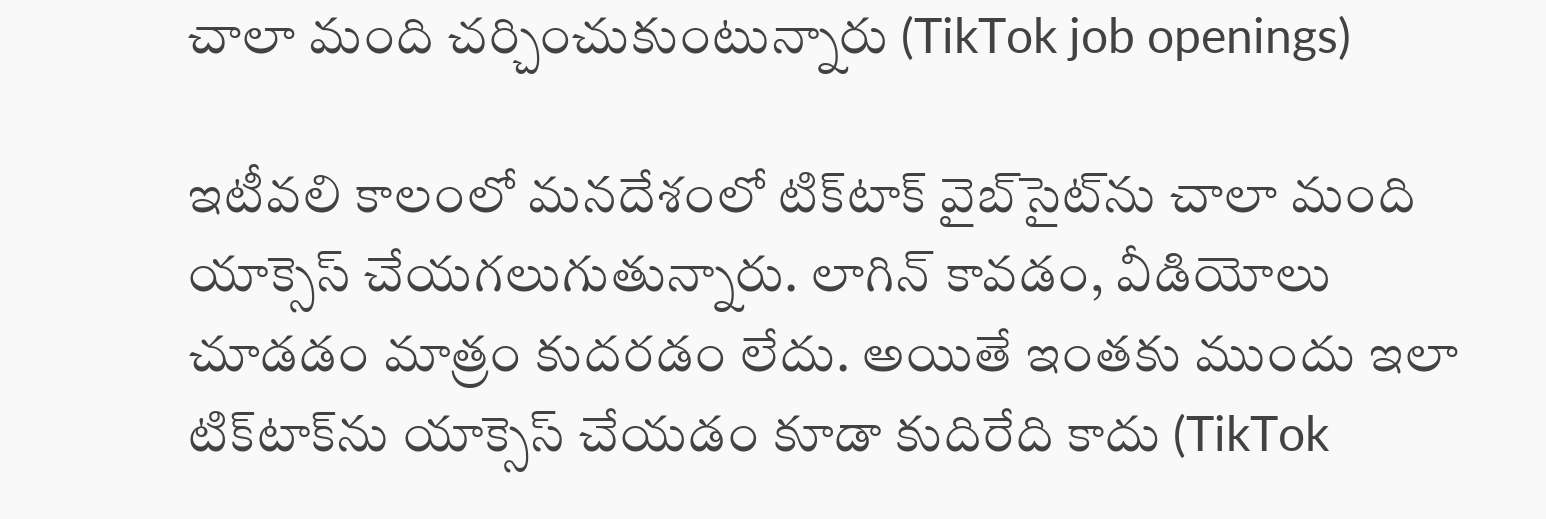చాలా మంది చర్చించుకుంటున్నారు (TikTok job openings)

ఇటీవలి కాలంలో మనదేశంలో టిక్‌టాక్ వైబ్‌సైట్‌ను చాలా మంది యాక్సెస్ చేయగలుగుతున్నారు. లాగిన్ కావడం, వీడియోలు చూడడం మాత్రం కుదరడం లేదు. అయితే ఇంతకు ముందు ఇలా టిక్‌టాక్‌ను యాక్సెస్ చేయడం కూడా కుదిరేది కాదు (TikTok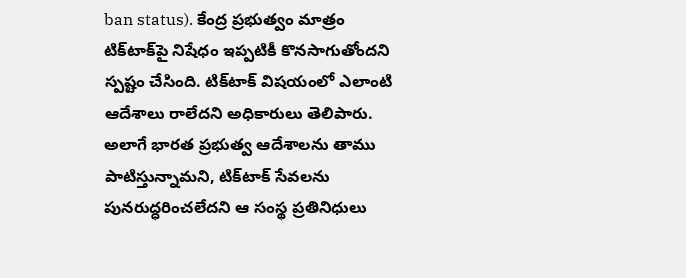ban status). కేంద్ర ప్రభుత్వం మాత్రం టిక్‌టాక్‌పై నిషేధం ఇప్పటికీ కొనసాగుతోందని స్పష్టం చేసింది. టిక్‌టాక్ విషయంలో ఎలాంటి ఆదేశాలు రాలేదని అధికారులు తెలిపారు. అలాగే భారత ప్రభుత్వ ఆదేశాలను తాము పాటిస్తున్నామని, టిక్‌టాక్ సేవలను పునరుద్ధరించలేదని ఆ సంస్థ ప్రతినిధులు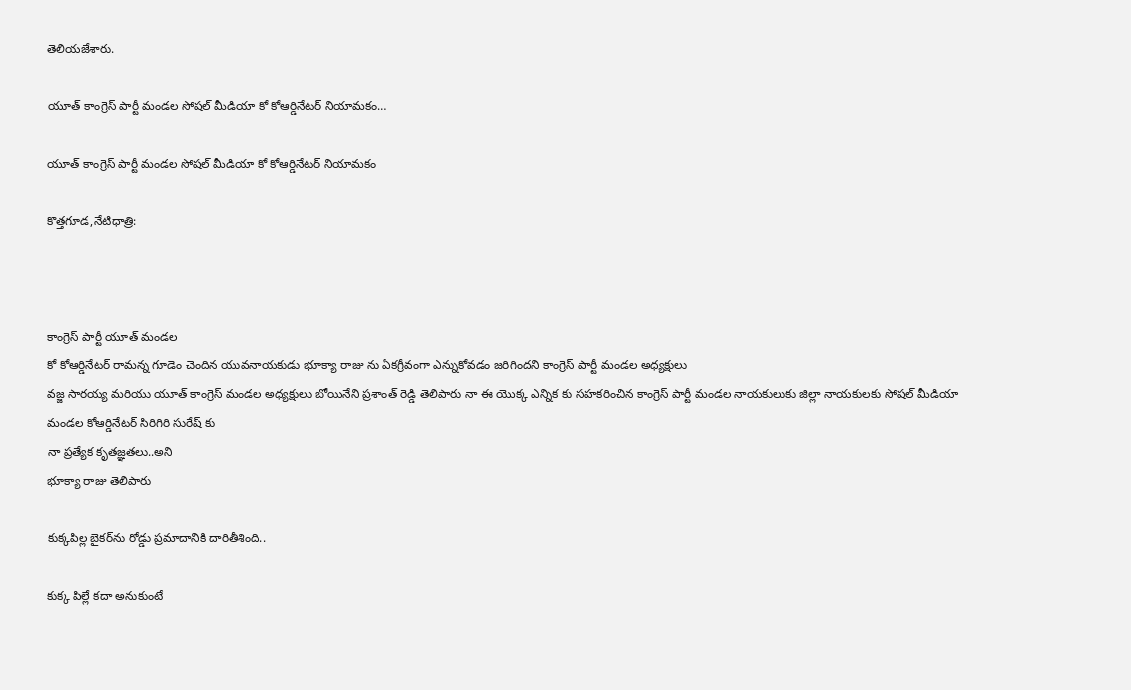తెలియజేశారు.

యూత్ కాంగ్రెస్ పార్టీ మండల సోషల్ మీడియా కో కోఆర్డినేటర్ నియామకం…

యూత్ కాంగ్రెస్ పార్టీ మండల సోషల్ మీడియా కో కోఆర్డినేటర్ నియామకం

కొత్తగూడ,నేటిధాత్రి:



కాంగ్రెస్ పార్టీ యూత్ మండల
కో కోఆర్డినేటర్ రామన్న గూడెం చెందిన యువనాయకుడు భూక్యా రాజు ను ఏకగ్రీవంగా ఎన్నుకోవడం జరిగిందని కాంగ్రెస్ పార్టీ మండల అధ్యక్షులు
వజ్జ సారయ్య మరియు యూత్ కాంగ్రెస్ మండల అధ్యక్షులు బోయినేని ప్రశాంత్ రెడ్డి తెలిపారు నా ఈ యొక్క ఎన్నిక కు సహకరించిన కాంగ్రెస్ పార్టీ మండల నాయకులుకు జిల్లా నాయకులకు సోషల్ మీడియా మండల కోఆర్డినేటర్ సిరిగిరి సురేష్ కు
నా ప్రత్యేక కృతజ్ఞతలు..అని
భూక్యా రాజు తెలిపారు

కుక్కపిల్ల బైకర్‌ను రోడ్డు ప్రమాదానికి దారితీశింది..

కుక్క పిల్లే కదా అనుకుంటే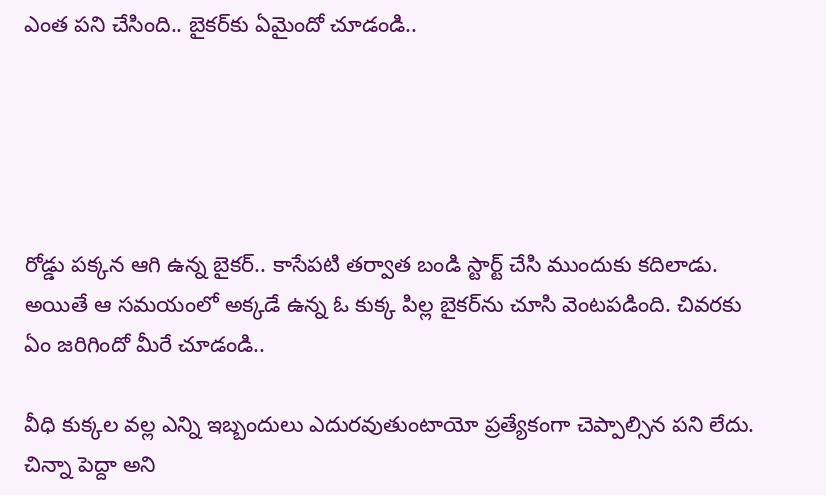ఎంత పని చేసింది.. బైకర్‌కు ఏమైందో చూడండి..





రోడ్డు పక్కన ఆగి ఉన్న బైకర్.. కాసేపటి తర్వాత బండి స్టార్ట్ చేసి ముందుకు కదిలాడు. అయితే ఆ సమయంలో అక్కడే ఉన్న ఓ కుక్క పిల్ల బైకర్‌ను చూసి వెంటపడింది. చివరకు ఏం జరిగిందో మీరే చూడండి..

వీధి కుక్కల వల్ల ఎన్ని ఇబ్బందులు ఎదురవుతుంటాయో ప్రత్యేకంగా చెప్పాల్సిన పని లేదు. చిన్నా పెద్దా అని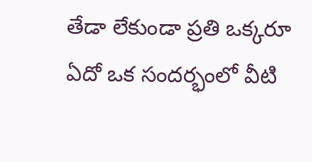తేడా లేకుండా ప్రతి ఒక్కరూ ఏదో ఒక సందర్భంలో వీటి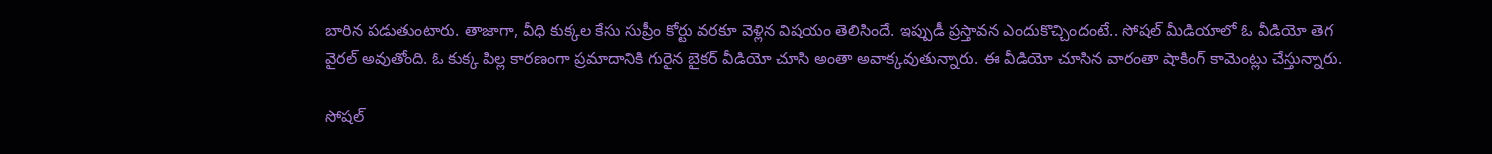బారిన పడుతుంటారు. తాజాగా, వీధి కుక్కల కేసు సుప్రీం కోర్టు వరకూ వెళ్లిన విషయం తెలిసిందే. ఇప్పుడీ ప్రస్తావన ఎందుకొచ్చిందంటే.. సోషల్ మీడియాలో ఓ వీడియో తెగ వైరల్ అవుతోంది. ఓ కుక్క పిల్ల కారణంగా ప్రమాదానికి గురైన బైకర్ వీడియో చూసి అంతా అవాక్కవుతున్నారు. ఈ వీడియో చూసిన వారంతా షాకింగ్ కామెంట్లు చేస్తున్నారు.

సోషల్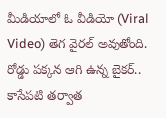మీడియాలో ఓ వీడియో (Viral Video) తెగ వైరల్ అవుతోంది. రోడ్డు పక్కన ఆగి ఉన్న బైకర్.. కాసేపటి తర్వాత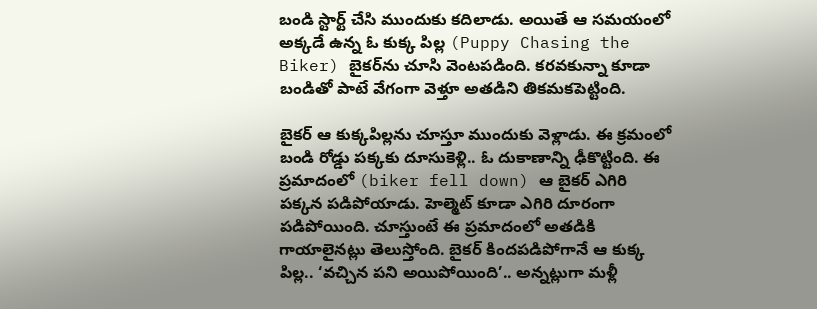బండి స్టార్ట్ చేసి ముందుకు కదిలాడు. అయితే ఆ సమయంలో అక్కడే ఉన్న ఓ కుక్క పిల్ల (Puppy Chasing the Biker) బైకర్‌ను చూసి వెంటపడింది. కరవకున్నా కూడా బండితో పాటే వేగంగా వెళ్తూ అతడిని తికమకపెట్టింది.

బైకర్ ఆ కుక్కపిల్లను చూస్తూ ముందుకు వెళ్లాడు. ఈ క్రమంలో బండి రోడ్డు పక్కకు దూసుకెళ్లి.. ఓ దుకాణాన్ని ఢీకొట్టింది. ఈ ప్రమాదంలో (biker fell down) ఆ బైకర్ ఎగిరి పక్కన పడిపోయాడు. హెల్మెట్ కూడా ఎగిరి దూరంగా పడిపోయింది. చూస్తుంటే ఈ ప్రమాదంలో అతడికి గాయాలైనట్లు తెలుస్తోంది. బైకర్ కిందపడిపోగానే ఆ కుక్క పిల్ల.. ‘వచ్చిన పని అయిపోయింది’.. అన్నట్లుగా మళ్లీ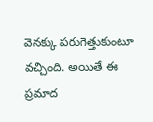వెనక్కు పరుగెత్తుకుంటూ వచ్చింది. అయితే ఈ ప్రమాద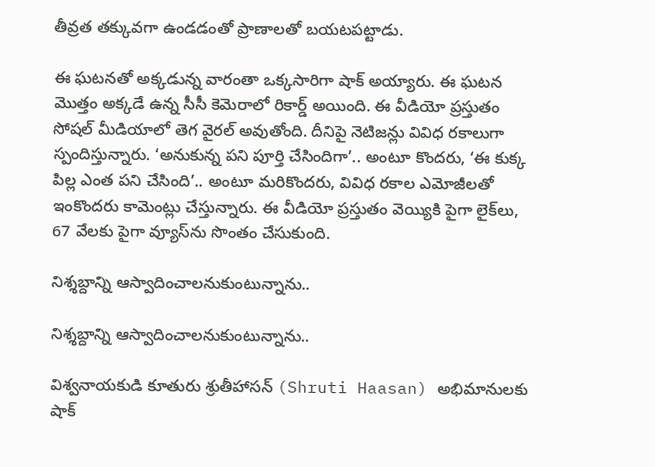తీవ్రత తక్కువగా ఉండడంతో ప్రాణాలతో బయటపట్టాడు.

ఈ ఘటనతో అక్కడున్న వారంతా ఒక్కసారిగా షాక్ అయ్యారు. ఈ ఘటన మొత్తం అక్కడే ఉన్న సీసీ కెమెరాలో రికార్డ్ అయింది. ఈ వీడియో ప్రస్తుతం సోషల్ మీడియాలో తెగ వైరల్ అవుతోంది. దీనిపై నెటిజన్లు వివిధ రకాలుగా స్పందిస్తున్నారు. ‘అనుకున్న పని పూర్తి చేసిందిగా’.. అంటూ కొందరు, ‘ఈ కుక్క పిల్ల ఎంత పని చేసింది’.. అంటూ మరికొందరు, వివిధ రకాల ఎమోజీలతో ఇంకొందరు కామెంట్లు చేస్తున్నారు. ఈ వీడియో ప్రస్తుతం వెయ్యికి పైగా లైక్‌లు, 67 వేలకు పైగా వ్యూస్‌ను సొంతం చేసుకుంది.

నిశ్శబ్దాన్ని ఆస్వాదించాలనుకుంటున్నాను..

నిశ్శబ్దాన్ని ఆస్వాదించాలనుకుంటున్నాను..

విశ్వనాయకుడి కూతురు శ్రుతీహాసన్‌ (Shruti Haasan) అభిమానులకు షాక్‌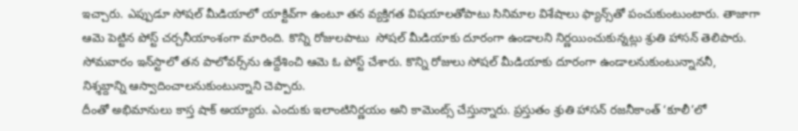ఇచ్చారు. ఎప్పుడూ సోషల్‌ మీడియాలో యాక్టివ్‌గా ఉంటూ తన వ్యక్తిగత విషయాలతోపాటు సినిమాల విశేషాలు ఫ్యాన్స్‌తో పంచుకుంటుంటారు. తాజాగా ఆమె పెట్టిన పోస్ట్‌ చర్చనీయాంశంగా మారింది. కొన్ని రోజులపాటు  సోషల్‌ మీడియాకు దూరంగా ఉండాలని నిర్ణయించుకున్నట్లు శ్రుతి హాసన్‌ తెలిపారు. సోమవారం ఇన్‌స్టాలో తన పాలోవర్స్‌ను ఉద్దేశించి ఆమె ఓ పోస్ట్‌ చేశారు. కొన్ని రోజులు సోషల్‌ మీడియాకు దూరంగా ఉండాలనుకుంటున్నాననీ, నిశ్శబ్దాన్ని ఆస్వాదించాలనుకుంటున్నాని చెప్పారు.
దీంతో అభిమానులు కాస్త షాక్‌ అయ్యారు. ఎందుకు ఇలాంటినిర్ణయం అని కామెంట్స్‌ చేస్తున్నారు. ప్రస్తుతం శ్రుతి హాసన్‌ రజనీకాంత్‌ ‘కూలీ’లో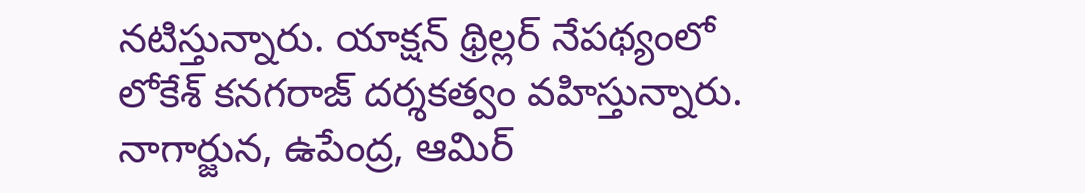నటిస్తున్నారు. యాక్షన్‌ థ్రిల్లర్‌ నేపథ్యంలో లోకేశ్‌ కనగరాజ్‌ దర్శకత్వం వహిస్తున్నారు. నాగార్జున, ఉపేంద్ర, ఆమిర్‌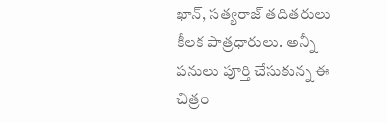ఖాన్‌, సత్యరాజ్‌ తదితరులు కీలక పాత్రధారులు. అన్నీ పనులు పూర్తి చేసుకున్న ఈ చిత్రం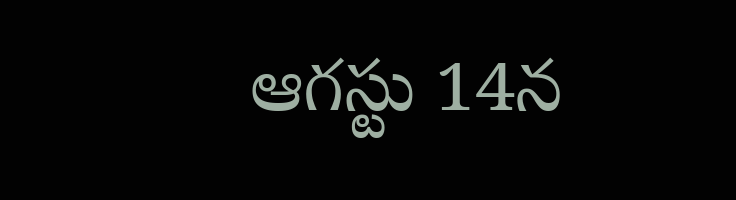ఆగస్టు 14న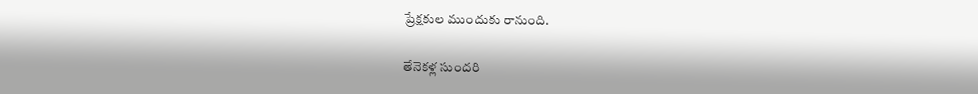ప్రేక్షకుల ముందుకు రానుంది.

తేనెకళ్ల సుందరి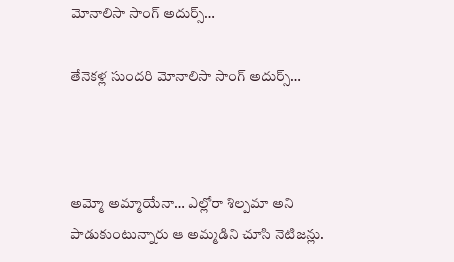మోనాలిసా సాంగ్ అదుర్స్…

తేనెకళ్ల సుందరి మోనాలిసా సాంగ్ అదుర్స్…



అమ్మో అమ్మాయేనా… ఎల్లోరా శిల్పమా అని పాడుకుంటున్నారు ఆ అమ్మడిని చూసి నెటిజన్లు.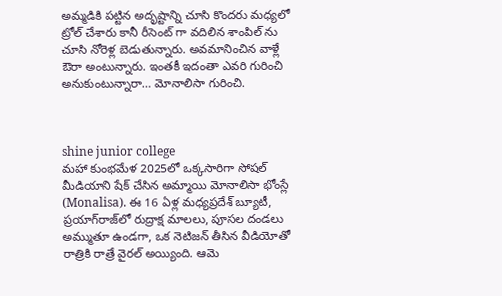అమ్మడికి పట్టిన అదృష్టాన్ని చూసి కొందరు మధ్యలో ట్రోల్ చేశారు కానీ రీసెంట్ గా వదిలిన శాంపిల్ ను చూసి నోరెళ్ల బెడుతున్నారు. అవమానించిన వాళ్లే ఔరా అంటున్నారు. ఇంతకీ ఇదంతా ఎవరి గురించి అనుకుంటున్నారా… మోనాలిసా గురించి.



shine junior college
మహా కుంభమేళ 2025లో ఒక్కసారిగా సోషల్ మీడియాని షేక్ చేసిన అమ్మాయి మోనాలిసా భోంస్లే (Monalisa). ఈ 16 ఏళ్ల మధ్యప్రదేశ్ బ్యూటీ, ప్రయాగ్‌రాజ్‌లో రుద్రాక్ష మాలలు, పూసల దండలు అమ్ముతూ ఉండగా, ఒక నెటిజన్ తీసిన వీడియోతో రాత్రికి రాత్రే వైరల్ అయ్యింది. ఆమె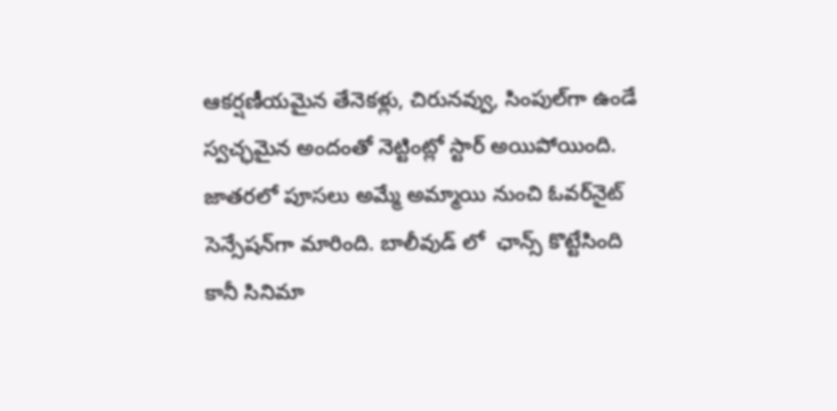ఆకర్షణీయమైన తేనెకళ్లు, చిరునవ్వు, సింపుల్‌గా ఉండే స్వచ్ఛమైన అందంతో నెట్టింట్లో స్టార్ అయిపోయింది. జాతరలో పూసలు అమ్మే అమ్మాయి నుంచి ఓవర్‌నైట్ సెన్సేషన్‌గా మారింది. బాలీవుడ్ లో  ఛాన్స్ కొట్టేసింది కానీ సినిమా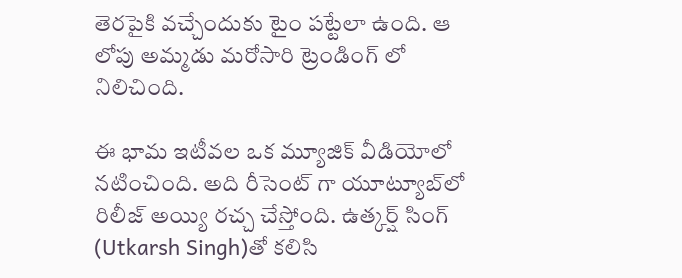తెరపైకి వచ్చేందుకు టైం పట్టేలా ఉంది. ఆ లోపు అమ్మడు మరోసారి ట్రెండింగ్ లో నిలిచింది.

ఈ భామ ఇటీవల ఒక మ్యూజిక్ వీడియోలో నటించింది. అది రీసెంట్ గా యూట్యూబ్‌లో రిలీజ్ అయ్యి రచ్చ చేస్తోంది. ఉత్కర్ష్ సింగ్‌ (Utkarsh Singh)తో కలిసి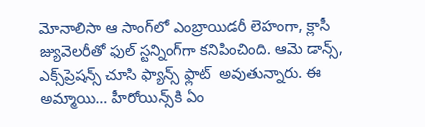మోనాలిసా ఆ సాంగ్‌లో ఎంబ్రాయిడరీ లెహంగా, క్లాసీ జ్యువెలరీతో ఫుల్ స్టన్నింగ్‌గా కనిపించింది. ఆమె డాన్స్, ఎక్స్‌ప్రెషన్స్ చూసి ఫ్యాన్స్ ఫ్లాట్  అవుతున్నారు. ఈ అమ్మాయి… హీరోయిన్స్‌కి ఏం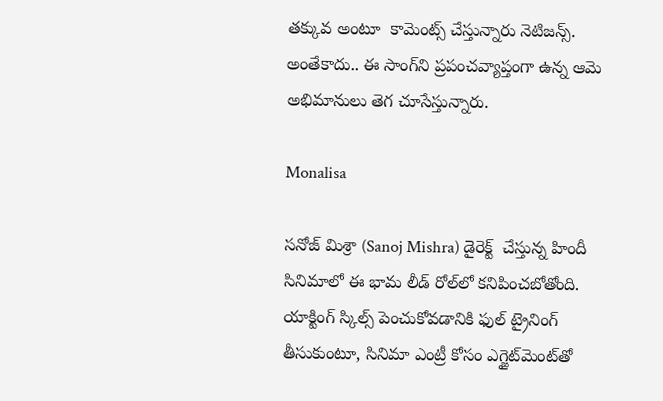తక్కువ అంటూ  కామెంట్స్ చేస్తున్నారు నెటిజన్స్. అంతేకాదు.. ఈ సాంగ్‌ని ప్రపంచవ్యాప్తంగా ఉన్న ఆమె అభిమానులు తెగ చూసేస్తున్నారు.

Monalisa

సనోజ్ మిశ్రా (Sanoj Mishra) డైరెక్ట్  చేస్తున్న హిందీ సినిమాలో ఈ భామ లీడ్ రోల్‌లో కనిపించబోతోంది. యాక్టింగ్ స్కిల్స్ పెంచుకోవడానికి ఫుల్ ట్రైనింగ్ తీసుకుంటూ, సినిమా ఎంట్రీ కోసం ఎగ్జైట్‌మెంట్‌తో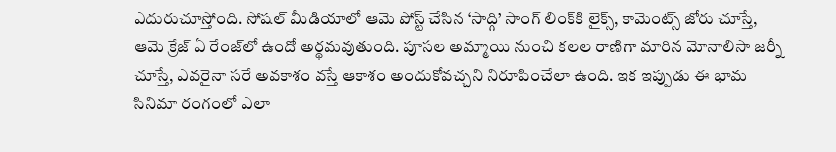ఎదురుచూస్తోంది. సోషల్ మీడియాలో ఆమె పోస్ట్ చేసిన ‘సాద్గి’ సాంగ్ లింక్‌కి లైక్స్, కామెంట్స్ జోరు చూస్తే, ఆమె క్రేజ్ ఏ రేంజ్‌లో ఉందో అర్థమవుతుంది. పూసల అమ్మాయి నుంచి కలల రాణిగా మారిన మోనాలిసా జర్నీ చూస్తే, ఎవరైనా సరే అవకాశం వస్తే ఆకాశం అందుకోవచ్చని నిరూపించేలా ఉంది. ఇక ఇప్పుడు ఈ భామ సినిమా రంగంలో ఎలా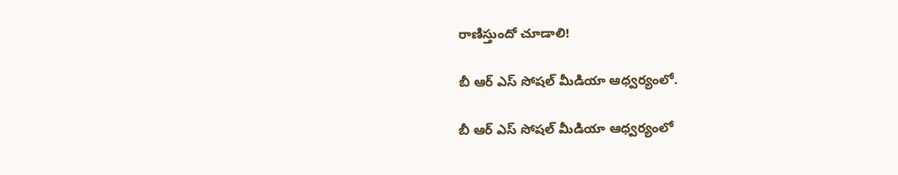రాణిస్తుందో చూడాలి!

బీ ఆర్ ఎస్ సోషల్ మీడియా ఆధ్వర్యంలో.

బీ ఆర్ ఎస్ సోషల్ మీడియా ఆధ్వర్యంలో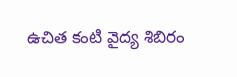ఉచిత కంటి వైద్య శిబిరం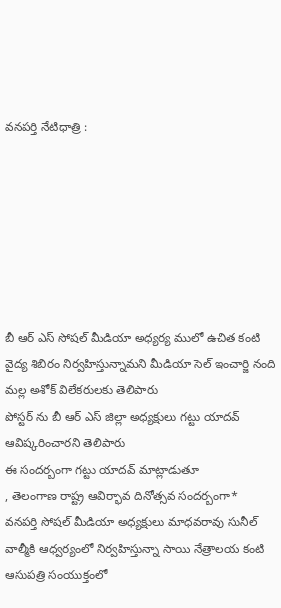వనపర్తి నేటిధాత్రి :







బీ ఆర్ ఎస్ సోషల్ మీడియా అధ్యర్య ములో ఉచిత కంటి వైద్య శిబిరం నిర్వహిస్తున్నామని మీడియా సెల్ ఇంచార్జి నంది మల్ల అశోక్ విలేకరులకు తెలిపారు
పోస్టర్ ను బీ ఆర్ ఎస్ జిల్లా అధ్యక్షులు గట్టు యాదవ్ ఆవిష్కరించారని తెలిపారు
ఈ సందర్బంగా గట్టు యాదవ్ మాట్లాడుతూ
, తెలంగాణ రాష్ట్ర ఆవిర్భావ దినోత్సవ సందర్బంగా*
వనపర్తి సోషల్ మీడియా అధ్యక్షులు మాధవరావు సునీల్ వాల్మీకి ఆధ్వర్యంలో నిర్వహిస్తున్నా సాయి నేత్రాలయ కంటి ఆసుపత్రి సంయుక్తంలో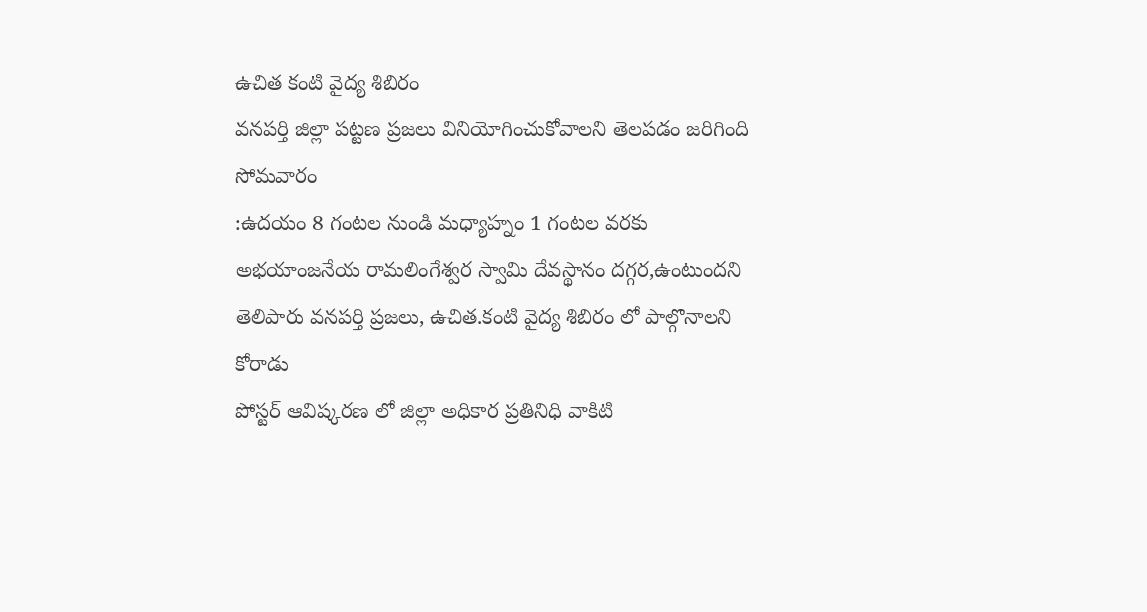ఉచిత కంటి వైద్య శిబిరం
వనపర్తి జిల్లా పట్టణ ప్రజలు వినియోగించుకోవాలని తెలపడం జరిగింది సోమవారం
:ఉదయం 8 గంటల నుండి మధ్యాహ్నం 1 గంటల వరకు
అభయాంజనేయ రామలింగేశ్వర స్వామి దేవస్థానం దగ్గర,ఉంటుందని తెలిపారు వనపర్తి ప్రజలు, ఉచిత.కంటి వైద్య శిబిరం లో పాల్గొనాలని కోరాడు
పోస్టర్ ఆవిష్కరణ లో జిల్లా అధికార ప్రతినిధి వాకిటి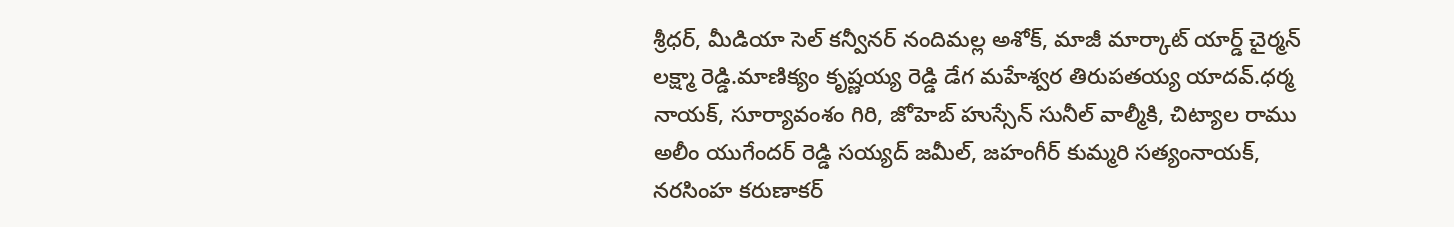శ్రీధర్, మీడియా సెల్ కన్వీనర్ నందిమల్ల అశోక్, మాజీ మార్కాట్ యార్డ్ చైర్మన్ లక్ష్మా రెడ్డి.మాణిక్యం కృష్ణయ్య రెడ్డి డేగ మహేశ్వర తిరుపతయ్య యాదవ్.ధర్మ నాయక్, సూర్యావంశం గిరి, జోహెబ్ హుస్సేన్ సునీల్ వాల్మీకి, చిట్యాల రాము అలీం యుగేందర్ రెడ్డి సయ్యద్ జమీల్, జహంగీర్ కుమ్మరి సత్యంనాయక్, నరసింహ కరుణాకర్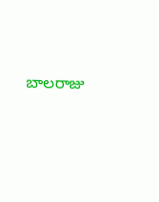బాలరాజు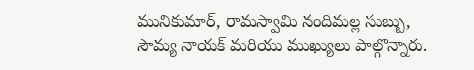మునికుమార్, రామస్వామి నందిమల్ల సుబ్బు, సౌమ్య నాయక్ మరియు ముఖ్యులు పాల్గొన్నారు.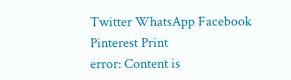Twitter WhatsApp Facebook Pinterest Print
error: Content is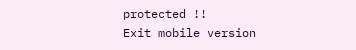protected !!
Exit mobile version